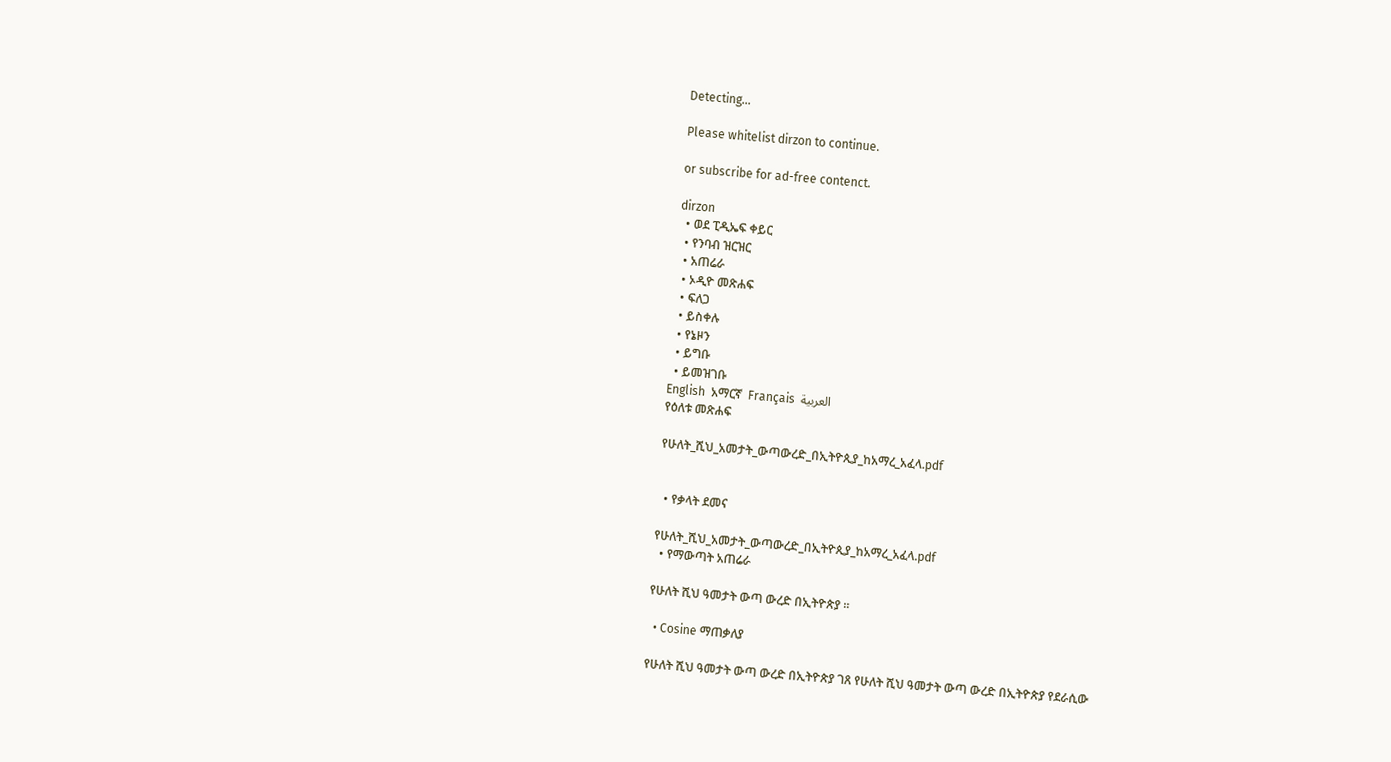Detecting...

Please whitelist dirzon to continue.

or subscribe for ad-free contenct.

dirzon
  • ወደ ፒዲኤፍ ቀይር
  • የንባብ ዝርዝር
  • አጠሬራ
  • ኦዲዮ መጽሐፍ
  • ፍለጋ
  • ይስቀሉ
  • የኔዞን
  • ይግቡ
  • ይመዝገቡ
English  አማርኛ  Français  العربية
የዕለቱ መጽሐፍ

የሁለት_ሺህ_አመታት_ውጣውረድ_በኢትዮጲያ_ከአማረ_አፈላ.pdf


  • የቃላት ደመና

የሁለት_ሺህ_አመታት_ውጣውረድ_በኢትዮጲያ_ከአማረ_አፈላ.pdf
  • የማውጣት አጠሬራ

የሁለት ሺህ ዓመታት ውጣ ውረድ በኢትዮጵያ ።

  • Cosine ማጠቃለያ

የሁለት ሺህ ዓመታት ውጣ ውረድ በኢትዮጵያ ገጸ የሁለት ሺህ ዓመታት ውጣ ውረድ በኢትዮጵያ የደራሲው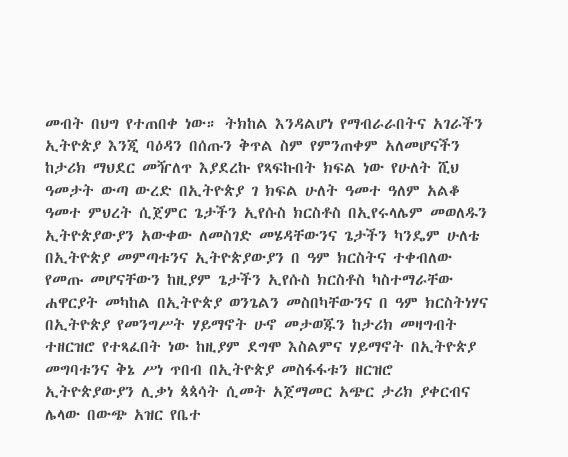መብት በህግ የተጠበቀ ነው። ትክከል እንዳልሆነ የማብራራበትና አገራችን ኢትዮጵያ እንጂ ባዕዳን በሰጡን ቅጥል ስም የምንጠቀም አለመሆናችን ከታሪክ ማህደር መዥለጥ እያደረኩ የጻፍኩበት ክፍል ነው የሁለት ሺህ ዓመታት ውጣ ውረድ በኢትዮጵያ ገ ክፍል ሁለት ዓመተ ዓለም አልቆ ዓመተ ምህረት ሲጀምር ጌታችን ኢየሱስ ክርስቶስ በኢየሩላሌም መወለዱን ኢትዮጵያውያን አውቀው ለመስገድ መሄዳቸውንና ጌታችን ካንዴም ሁለቴ በኢትዮጵያ መምጣቱንና ኢትዮጵያውያን በ ዓም ክርስትና ተቀብለው የመጡ መሆናቸውን ከዚያም ጌታችን ኢየሱስ ክርስቶስ ካስተማራቸው ሐዋርያት መካከል በኢትዮጵያ ወንጌልን መስበካቸውንና በ ዓም ክርስትነሃና በኢትዮጵያ የመንግሥት ሃይማኖት ሁኖ መታወጁን ከታሪክ መዛግብት ተዘርዝሮ የተጻፈበት ነው ከዚያም ደግሞ እስልምና ሃይማኖት በኢትዮጵያ መግባቱንና ቅኔ ሥነ ጥበብ በኢትዮጵያ መስፋፋቱን ዘርዝሮ ኢትዮጵያውያን ሊቃነ ጳጳሳት ሲመት አጀማመር አጭር ታሪክ ያቀርብና ሌላው በውጭ አዝር የቤተ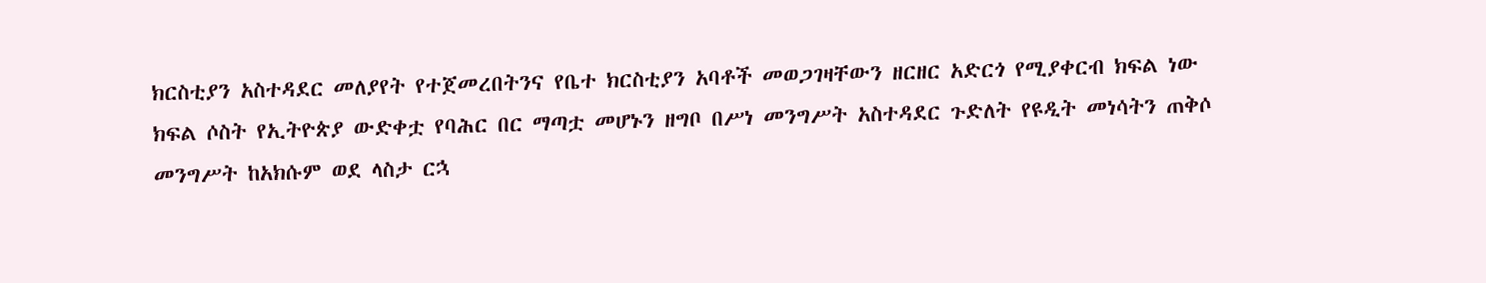ክርስቲያን አስተዳደር መለያየት የተጀመረበትንና የቤተ ክርስቲያን አባቶች መወጋገዛቸውን ዘርዘር አድርጎ የሚያቀርብ ክፍል ነው ክፍል ሶስት የኢትዮጵያ ውድቀቷ የባሕር በር ማጣቷ መሆኑን ዘግቦ በሥነ መንግሥት አስተዳደር ጉድለት የዩዲት መነሳትን ጠቅሶ መንግሥት ከአክሱም ወደ ላስታ ርኋ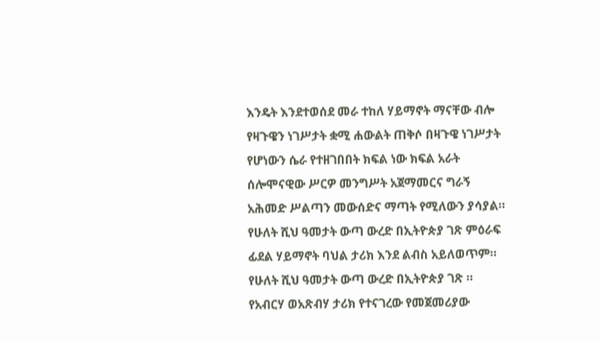እንዴት እንደተወሰደ መራ ተከለ ሃይማኖት ማናቸው ብሎ የዛጉዌን ነገሥታት ቋሚ ሐውልት ጠቅሶ በዛጉዌ ነገሥታት የሆነውን ሴራ የተዘገበበት ክፍል ነው ክፍል አራት ሰሎሞናዊው ሥርዎ መንግሥት አጀማመርና ግራኝ አሕመድ ሥልጣን መውሰድና ማጣት የሚለውን ያሳያል። የሁለት ሺህ ዓመታት ውጣ ውረድ በኢትዮጵያ ገጽ ምዕራፍ ፊደል ሃይማኖት ባህል ታሪክ እንደ ልብስ አይለወጥም። የሁለት ሺህ ዓመታት ውጣ ውረድ በኢትዮጵያ ገጽ ። የአብርሃ ወአጽብሃ ታሪክ የተናገረው የመጀመሪያው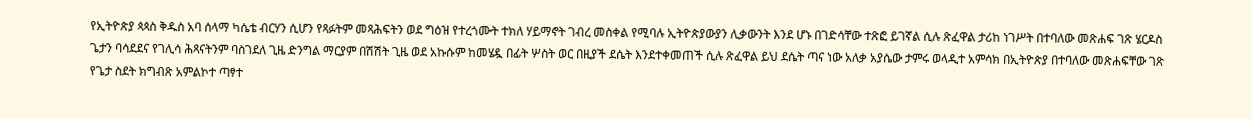የኢትዮጵያ ጳጳስ ቅዱስ አባ ሰላማ ካሴቴ ብርሃን ሲሆን የጻፉትም መጻሕፍትን ወደ ግዕዝ የተረጎሙት ተክለ ሃይማኖት ገብረ መስቀል የሚባሉ ኢትዮጵያውያን ሊቃውንት እንደ ሆኑ በገድሳቸው ተጽፎ ይገኛል ሲሉ ጽፈዋል ታሪከ ነገሥት በተባለው መጽሐፍ ገጽ ሄርዶስ ጌታን ባሳደደና የገሊሳ ሕጻናትንም ባስገደለ ጊዜ ድንግል ማርያም በሽሽት ጊዜ ወደ አኩሱም ከመሄዷ በፊት ሦስት ወር በዚያች ደሴት እንደተቀመጠች ሲሉ ጽፈዋል ይህ ደሴት ጣና ነው አለቃ አያሴው ታምሩ ወላዲተ አምሳክ በኢትዮጵያ በተባለው መጽሐፍቸው ገጽ የጌታ ስደት ክግብጽ አምልኮተ ጣፃተ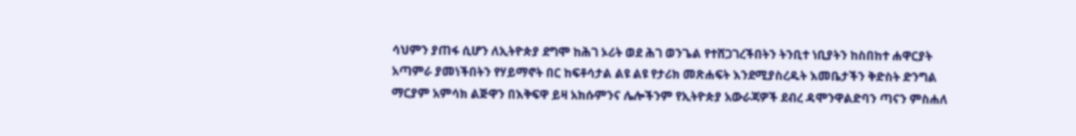ሳህምን ያጠፋ ሲሆን ለኢትዮጵያ ደግሞ ከሕገ ኦሪት ወደ ሕገ ወንጌል የተሸጋገረችበትን ትንቢተ ነቢያትን ከስበከተ ሐዋርያት አጣምራ ያመነችበትን የሃይማኖት በር ከፍቶሳታል ልዩ ልዩ የታሪክ መጽሐፍት እንደሚያስረዱት እመቤታችን ቅድስት ድንግል ማርያም አምሳክ ልጅዋን በእቅፍዋ ይዛ አክሱምንና ሌሎችንም የኢትዮጵያ አውራጃዎች ደብረ ዳሞንዋልድባን ጣናን ምስሐለ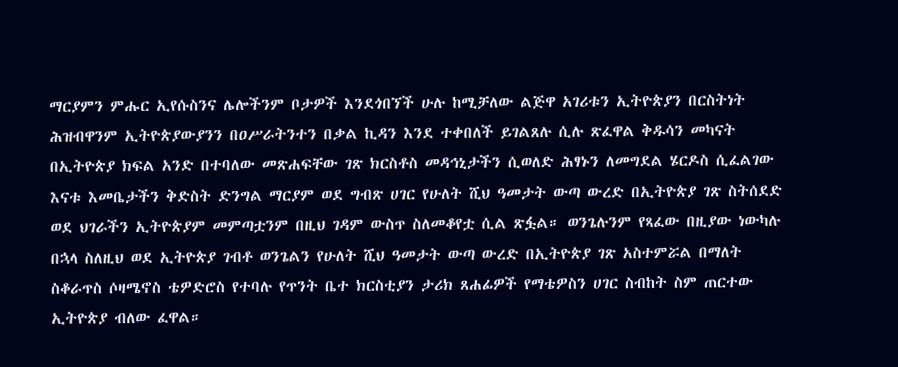ማርያምን ምሑር ኢየሱስንና ሌሎችንም ቦታዎች እንደጎበኘች ሁሉ ከሚቻለው ልጅዋ አገሪቱን ኢትዮጵያን በርስትነት ሕዝብዋንም ኢትዮጵያውያንን በዐሥራትንተን በቃል ኪዳን እንደ ተቀበለች ይገልጸሉ ሲሉ ጽፈዋል ቅዱሳን መካናት በኢትዮጵያ ክፍል አንድ በተባለው መጽሐፍቸው ገጽ ክርስቶስ መዳኅኒታችን ሲወለድ ሕፃኑን ለመግደል ሄርዶስ ሲፈልገው እናቱ እመቤታችን ቅድስት ድንግል ማርያም ወደ ግብጽ ሀገር የሁለት ሺህ ዓመታት ውጣ ውረድ በኢትዮጵያ ገጽ ስትሰደድ ወደ ህገራችን ኢትዮጵያም መምጣቷንም በዚህ ገዳም ውስጥ ስለመቆየቷ ሲል ጽፏል። ወንጌሉንም የጻፈው በዚያው ነውካሉ በኋላ ስለዚህ ወደ ኢትዮጵያ ገብቶ ወንጌልን የሁለት ሺህ ዓመታት ውጣ ውረድ በኢትዮጵያ ገጽ አስተምሯል በማለት ስቆራጥስ ሶዛሜኖስ ቴዎድሮስ የተባሉ የጥንት ቤተ ክርስቲያን ታሪክ ጸሐፊዎች የማቴዎስን ሀገር ስብከት ስም ጠርተው ኢትዮጵያ ብለው ፈዋል።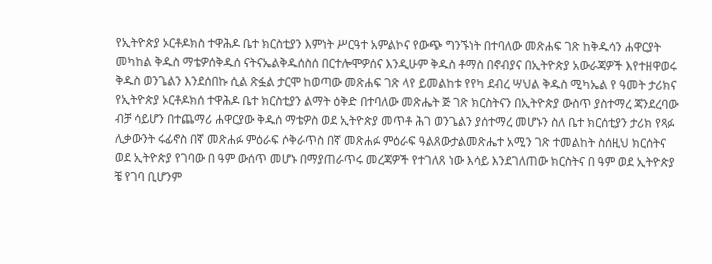የኢትዮጵያ ኦርቶዶክስ ተዋሕዶ ቤተ ክርስቲያን እምነት ሥርዓተ አምልኮና የውጭ ግንኙነት በተባለው መጽሐፍ ገጽ ከቅዱሳን ሐዋርያት መካከል ቅዱስ ማቴዎሰቅዱሰ ናትናኤልቅዱሰስሰ በርተሎሞዎሰና እንዲሁም ቅዱስ ቶማስ በኖብያና በኢትዮጵያ አውራጃዎች እየተዘዋወሩ ቅዱስ ወንጌልን እንደሰበኩ ሲል ጽፏል ታርሞ ከወጣው መጽሐፍ ገጽ ላየ ይመልከቱ የየካ ደብረ ሣህል ቅዱስ ሚካኤል የ ዓመት ታሪክና የኢትዮጵያ ኦርቶዶክሰ ተዋሕዶ ቤተ ክርስቲያን ልማት ዕቅድ በተባለው መጽሔት ጅ ገጽ ክርስትናን በኢትዮጵያ ውስጥ ያስተማረ ጃንደረባው ብቻ ሳይሆን በተጨማሪ ሐዋርያው ቅዱሰ ማቴዎስ ወደ ኢትዮጵያ መጥቶ ሕገ ወንጌልን ያሰተማረ መሆኑን ስለ ቤተ ክርሰቲያን ታሪክ የጻፉ ሊቃውንት ሩፊኖስ በኛ መጽሐፉ ምዕራፍ ሶቅራጥስ በኛ መጽሐፉ ምዕራፍ ዓልጸውታልመጽሔተ አሚን ገጽ ተመልከት ስሰዚህ ክርሰትና ወደ ኢትዮጵያ የገባው በ ዓም ውሰጥ መሆኑ በማያጠራጥሩ መረጃዎች የተገለጸ ነው እሳይ እንደገለጠው ክርስትና በ ዓም ወደ ኢትዮጵያ ቼ የገባ ቢሆንም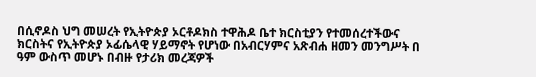በሲኖዶስ ህግ መሠረት የኢትዮጵያ ኦርቶዶክስ ተዋሕዶ ቤተ ክርስቲያን የተመሰረተችውና ክርስትና የኢትዮጵያ ኦፊሴላዊ ሃይማኖት የሆነው በአብርሃምና አጽብሐ ዘመን መንግሥት በ ዓም ውስጥ መሆኑ በብዙ የታሪክ መረጃዎች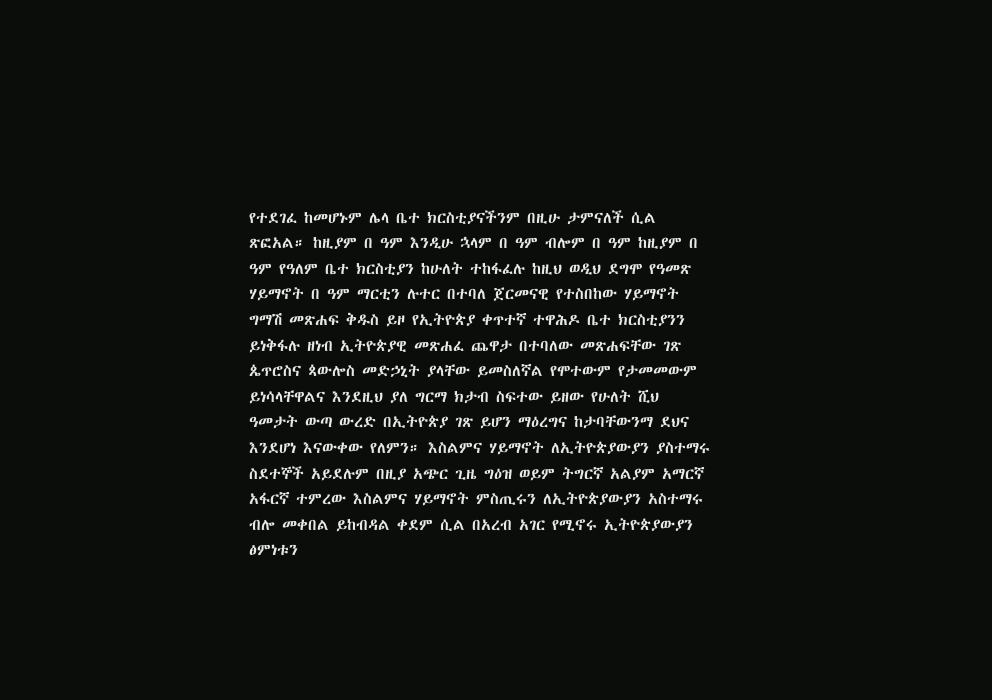የተደገፈ ከመሆኑም ሌላ ቤተ ክርስቲያናችንም በዚሁ ታምናለች ሲል ጽፎአል። ከዚያም በ ዓም እንዲሁ ኋላም በ ዓም ብሎም በ ዓም ከዚያም በ ዓም የዓለም ቤተ ክርስቲያን ከሁለት ተከፋፈሉ ከዚህ ወዲህ ደግሞ የዓመጽ ሃይማኖት በ ዓም ማርቲን ሉተር በተባለ ጀርመናዊ የተስበከው ሃይማኖት ግማሽ መጽሐፍ ቅዱስ ይዞ የኢትዮጵያ ቀጥተኛ ተዋሕዶ ቤተ ክርስቲያንን ይነቅፋሉ ዘነብ ኢትዮጵያዊ መጽሐፈ ጨዋታ በተባለው መጽሐፍቸው ገጽ ጴጥሮስና ጳውሎስ መድኃኒት ያላቸው ይመስለኛል የሞተውም የታመመውም ይነሳላቸዋልና እንደዚህ ያለ ግርማ ክታብ ስፍተው ይዘው የሁለት ሺህ ዓመታት ውጣ ውረድ በኢትዮጵያ ገጽ ይሆን ማዕረግና ከታባቸውንማ ደህና እንደሆነ እናውቀው የለምን። እስልምና ሃይማኖት ለኢትዮጵያውያን ያስተማሩ ስደተኞች አይደሉም በዚያ አጭር ጊዜ ግዕዝ ወይም ትግርኛ አልያም አማርኛ አፋርኛ ተምረው እስልምና ሃይማኖት ምስጢሩን ለኢትዮጵያውያን አስተማሩ ብሎ መቀበል ይከብዳል ቀደም ሲል በአረብ አገር የሚኖሩ ኢትዮጵያውያን ፅምነቱን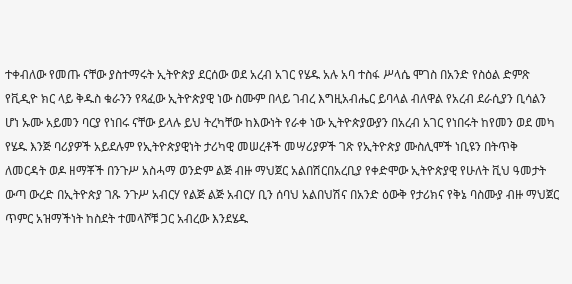ተቀብለው የመጡ ናቸው ያስተማሩት ኢትዮጵያ ደርሰው ወደ አረብ አገር የሄዱ አሉ አባ ተስፋ ሥላሴ ሞገስ በአንድ የስዕል ድምጽ የቪዲዮ ክር ላይ ቅዱስ ቁራንን የጻፈው ኢትዮጵያዊ ነው ስሙም በላይ ገብረ እግዚአብሔር ይባላል ብለዋል የአረብ ደራሲያን ቢሳልን ሆነ ኡሙ አይመን ባርያ የነበሩ ናቸው ይላሉ ይህ ትረካቸው ከእውነት የራቀ ነው ኢትዮጵያውያን በአረብ አገር የነበሩት ከየመን ወደ መካ የሄዱ እንጅ ባሪያዎች አይደሉም የኢትዮጵያዊነት ታሪካዊ መሠረቶች መሣሪያዎች ገጽ የኢትዮጵያ ሙስሊሞች ነቢዩን በትጥቅ ለመርዳት ወዶ ዘማቾች በንጉሥ አስሓማ ወንድም ልጅ ብዙ ማህጀር አልበሽርበአረቢያ የቀድሞው ኢትዮጵያዊ የሁለት ቪህ ዓመታት ውጣ ውረድ በኢትዮጵያ ገጹ ንጉሥ አብርሃ የልጅ ልጅ አብርሃ ቢን ሰባህ አልበህሽና በአንድ ዕውቅ የታሪክና የቅኔ ባስሙያ ብዙ ማህጀር ጥምር አዝማችነት ከስደት ተመላሾቹ ጋር አብረው እንደሄዱ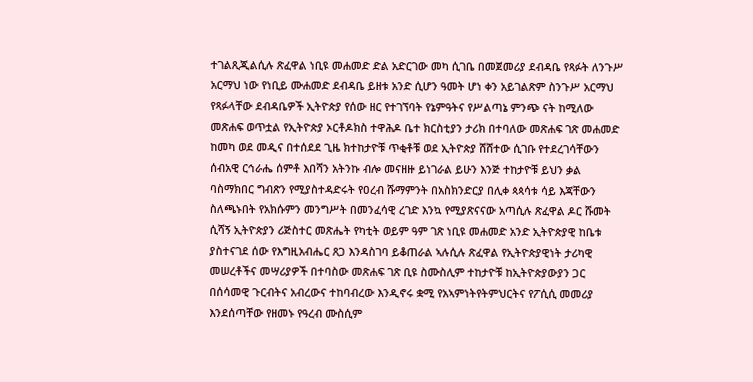ተገልጺጂልሲሉ ጽፈዋል ነቢዩ መሐመድ ድል አድርገው መካ ሲገቤ በመጀመሪያ ደብዳቤ የጻፉት ለንጉሥ አርማህ ነው የነቢይ ሙሐመድ ደብዳቤ ይዘቱ አንድ ሲሆን ዓመት ሆነ ቀን አይገልጽም ስንጉሥ አርማህ የጻፉላቸው ደብዳቤዎች ኢትዮጵያ የሰው ዘር የተገኘባት የኔምዓትና የሥልጣኔ ምንጭ ናት ከሚለው መጽሐፍ ወጥቷል የኢትዮጵያ ኦርቶዶክስ ተዋሕዶ ቤተ ክርስቲያን ታሪክ በተባለው መጽሐፍ ገጽ መሐመድ ከመካ ወደ መዲና በተሰደደ ጊዜ ክተከታዮቹ ጥቂቶቹ ወደ ኢትዮጵያ ሸሸተው ሲገቡ የተደረገሳቸውን ሰብአዊ ርኅራሔ ሰምቶ እበሻን አትንኩ ብሎ መናዘዙ ይነገራል ይሁን እንጅ ተከታዮቹ ይህን ቃል ባስማክበር ግብጽን የሚያስተዳድሩት የዐረብ ሹማምንት በአስክንድርያ በሊቀ ጳጳሳቱ ሳይ እጃቸውን ስለጫኑበት የአክሱምን መንግሥት በመንፈሳዊ ረገድ እንኳ የሚያጽናናው አጣሲሉ ጽፈዋል ዶር ሹመት ሲሻኝ ኢትዮጵያን ሪጅስተር መጽሔት የካቲት ወይም ዓም ገጽ ነቢዩ መሐመድ አንድ ኢትዮጵያዊ ከቤቱ ያስተናገደ ሰው የእግዚአብሔር ጸጋ እንዳስገባ ይቆጠራል ኣሉሲሉ ጽፈዋል የኢትዮጵያዊነት ታሪካዊ መሠረቶችና መሣሪያዎች በተባስው መጽሐፍ ገጽ ቢዩ ስሙስሊም ተከታዮቹ ከኢትዮጵያውያን ጋር በሰሳመዊ ጉርብትና አብረውና ተከባብረው እንዲኖሩ ቋሚ የአኣምነትየትምህርትና የፖሲሲ መመሪያ እንደሰጣቸው የዘመኑ የዓረብ ሙስሲም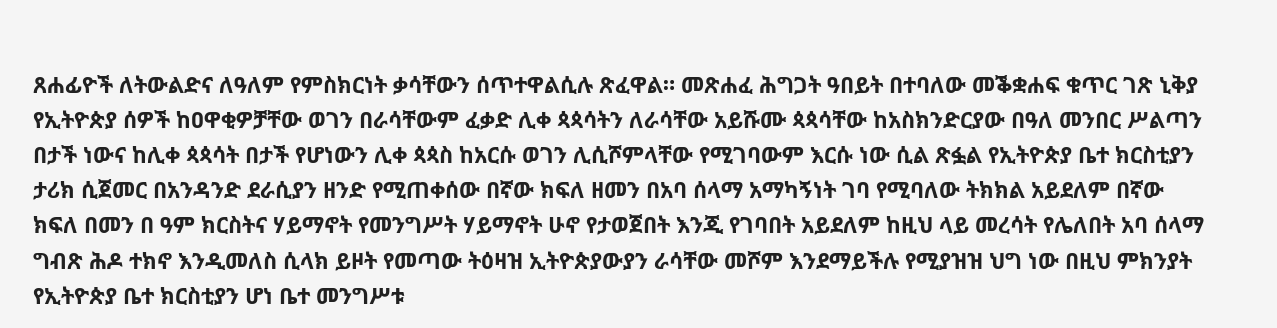ጸሐፊዮች ለትውልድና ለዓለም የምስክርነት ቃሳቸውን ሰጥተዋልሲሉ ጽፈዋል። መጽሐፈ ሕግጋት ዓበይት በተባለው መቕቋሐፍ ቁጥር ገጽ ኒቅያ የኢትዮጵያ ሰዎች ከዐዋቂዎቻቸው ወገን በራሳቸውም ፈቃድ ሊቀ ጳጳሳትን ለራሳቸው አይሹሙ ጳጳሳቸው ከአስክንድርያው በዓለ መንበር ሥልጣን በታች ነውና ከሊቀ ጳጳሳት በታች የሆነውን ሊቀ ጳጳስ ከአርሱ ወገን ሊሲሾምላቸው የሚገባውም እርሱ ነው ሲል ጽፏል የኢትዮጵያ ቤተ ክርስቲያን ታሪክ ሲጀመር በአንዳንድ ደራሲያን ዘንድ የሚጠቀሰው በኛው ክፍለ ዘመን በአባ ሰላማ አማካኝነት ገባ የሚባለው ትክክል አይደለም በኛው ክፍለ በመን በ ዓም ክርስትና ሃይማኖት የመንግሥት ሃይማኖት ሁኖ የታወጀበት እንጂ የገባበት አይደለም ከዚህ ላይ መረሳት የሌለበት አባ ሰላማ ግብጽ ሕዶ ተክኖ እንዲመለስ ሲላክ ይዞት የመጣው ትዕዛዝ ኢትዮጵያውያን ራሳቸው መሾም እንደማይችሉ የሚያዝዝ ህግ ነው በዚህ ምክንያት የኢትዮጵያ ቤተ ክርስቲያን ሆነ ቤተ መንግሥቱ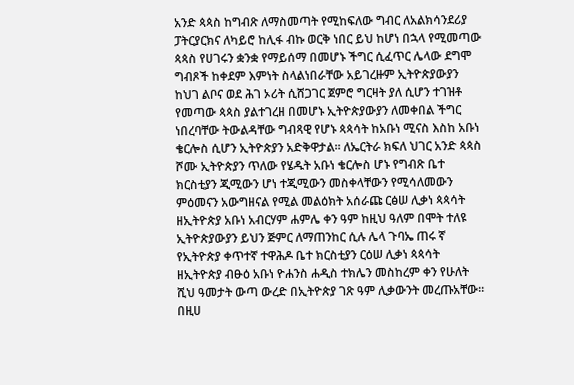አንድ ጳጳስ ከግብጽ ለማስመጣት የሚከፍለው ግብር ለአልክሳንደሪያ ፓትርያርክና ለካይሮ ከሊፋ ብኩ ወርቅ ነበር ይህ ከሆነ በኋላ የሚመጣው ጳጳስ የሀገሩን ቋንቋ የማይሰማ በመሆኑ ችግር ሲፈጥር ሌላው ደግሞ ግብጾች ከቀደም እምነት ስላልነበራቸው አይገረዙም ኢትዮጵያውያን ከህገ ልቦና ወደ ሕገ ኦሪት ሲሸጋገር ጀምሮ ግርዛት ያለ ሲሆን ተገዝቶ የመጣው ጳጳስ ያልተገረዘ በመሆኑ ኢትዮጵያውያን ለመቀበል ችግር ነበረባቸው ትውልዳቸው ግብጻዊ የሆኑ ጳጳሳት ከአቡነ ሚናስ እስከ አቡነ ቄርሎስ ሲሆን ኢትዮጵያን አድቅዋታል። ለኤርትራ ክፍለ ህገር አንድ ጳጳስ ሾሙ ኢትዮጵያን ጥለው የሄዱት አቡነ ቄርሎስ ሆኑ የግብጽ ቤተ ክርስቲያን ጂሚውን ሆነ ተጂሚውን መስቀላቸውን የሚሳለመውን ምዕመናን አውግዘናል የሚል መልዕክት አሰራጩ ርፅሠ ሊቃነ ጳጳሳት ዘኢትዮጵያ አቡነ አብርሃም ሐምሌ ቀን ዓም ከዚህ ዓለም በሞት ተለዩ ኢትዮጵያውያን ይህን ጅምር ለማጠንከር ሲሉ ሌላ ጉባኤ ጠሩ ኛ የኢትዮጵያ ቀጥተኛ ተዋሕዶ ቤተ ክርስቲያን ርዕሠ ሊቃነ ጳጳሳት ዘኢትዮጵያ ብፁዕ አቡነ ዮሐንስ ሐዲስ ተክሌን መስከረም ቀን የሁለት ሺህ ዓመታት ውጣ ውረድ በኢትዮጵያ ገጽ ዓም ሊቃውንት መረጡአቸው። በዚሀ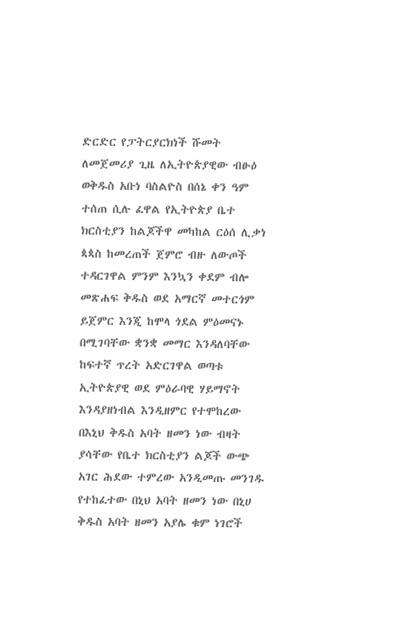ድርድር የፓትርያርክነች ሹመት ለመጀመሪያ ጊዜ ለኢትዮጵያዊው ብፁዕ ወቅዱስ አቡነ ባስልዮስ በሰኔ ቀን ዓም ተሰጠ ሲሉ ፈዋል የኢትዮጵያ ቤተ ክርስቲያን ከልጆችዋ መካከል ርዕሰ ሊቃነ ጳጳስ ከመረጠች ጀምሮ ብዙ ለውጦች ተዳርገዋል ምንም እንኳን ቀደም ብሎ መጽሐፍ ቅዱስ ወደ አማርኛ መተርጎም ይጀምር እንጂ ከሞላ ጎደል ምዕመናኑ በሚገባቸው ቋንቋ መማር እንዳለባቸው ከፍተኛ ጥረት አድርገዋል ወጣቱ ኢትዮጵያዊ ወደ ምዕራባዊ ሃይማኖት እንዳያዘነብል እንዲዘምር የተሞከረው በእኒህ ቅዱስ አባት ዘመን ነው ብዛት ያሳቸው የቤተ ክርስቲያን ልጆች ውጭ አገር ሕደው ተምረው አንዲመጡ መንገዱ የተከፈተው በኒህ አባት ዘመን ነው በኒሀ ቅዱስ አባት ዘመን አያሌ ቁም ነገሮች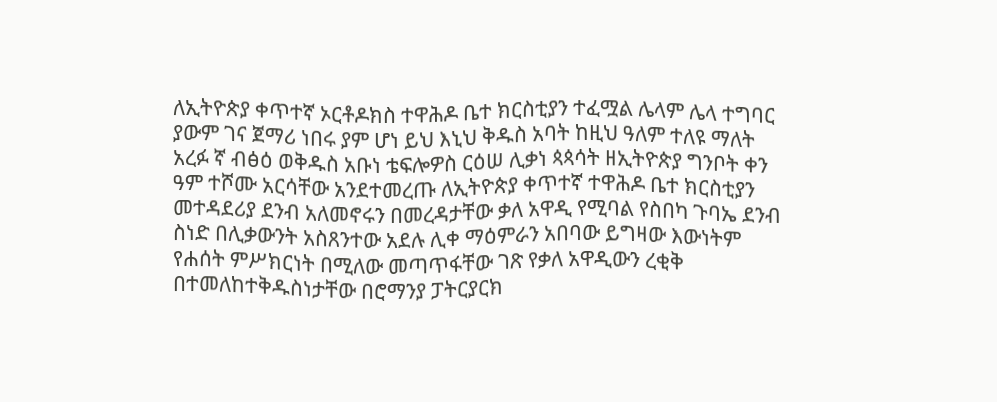ለኢትዮጵያ ቀጥተኛ ኦርቶዶክስ ተዋሕዶ ቤተ ክርስቲያን ተፈሟል ሌላም ሌላ ተግባር ያውም ገና ጀማሪ ነበሩ ያም ሆነ ይህ እኒህ ቅዱስ አባት ከዚህ ዓለም ተለዩ ማለት አረፉ ኛ ብፅዕ ወቅዱስ አቡነ ቴፍሎዎስ ርዕሠ ሊቃነ ጳጳሳት ዘኢትዮጵያ ግንቦት ቀን ዓም ተሾሙ አርሳቸው አንደተመረጡ ለኢትዮጵያ ቀጥተኛ ተዋሕዶ ቤተ ክርስቲያን መተዳደሪያ ደንብ አለመኖሩን በመረዳታቸው ቃለ አዋዲ የሚባል የስበካ ጉባኤ ደንብ ስነድ በሊቃውንት አስጸንተው አደሉ ሊቀ ማዕምራን አበባው ይግዛው እውነትም የሐሰት ምሥክርነት በሚለው መጣጥፋቸው ገጽ የቃለ አዋዲውን ረቂቅ በተመለከተቅዱስነታቸው በሮማንያ ፓትርያርክ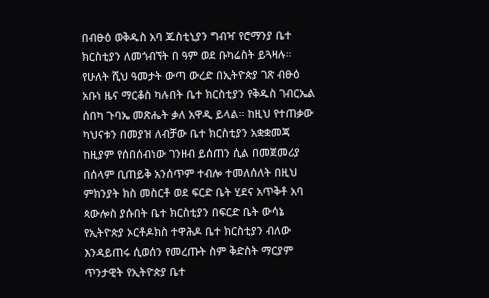በብፁዕ ወቅዱስ አባ ጁስቲኒያን ግብዣ የሮማንያ ቤተ ክርስቲያን ለመጎብኘት በ ዓም ወደ ቡካሬስት ይጓዛሉ። የሁለት ሺህ ዓመታት ውጣ ውረድ በኢትዮጵያ ገጽ ብፁዕ አቡነ ዜና ማርቆስ ካሉበት ቤተ ክርስቲያን የቅዱስ ገብርኤል ሰበካ ጉባኤ መጽሔት ቃለ አዋዲ ይላል። ከዚህ የተጠቃው ካህናቱን በመያዝ ለብቻው ቤተ ክርስቲያን አቋቋመጃ ከዚያም የሰበሰብነው ገንዘብ ይሰጠን ሲል በመጀመሪያ በሰላም ቢጠይቅ አንሰጥም ተብሎ ተመለሰለት በዚህ ምክንያት ክስ መስርቶ ወደ ፍርድ ቤት ሂደና አጥቅቶ አባ ጳውሎስ ያሱበት ቤተ ክርስቲያን በፍርድ ቤት ውሳኔ የኢትዮጵያ ኦርቶዶክስ ተዋሕዶ ቤተ ክርስቲያን ብለው እንዳይጠሩ ሲወሰን የመረጡት ስም ቅድስት ማርያም ጥንታዊት የኢትዮጵያ ቤተ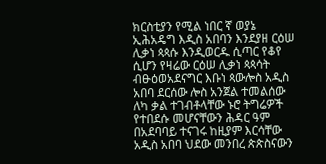ክርስቲያን የሚል ነበር ኛ ወያኔ ኢሕአዴግ እዲስ አበባን እንደያዘ ርዕሠ ሊቃነ ጳጳሱ እንዲወርዱ ሲጣር የቆየ ሲሆን የዛሬው ርዕሠ ሊቃነ ጳጳሳት ብፁዕወአደናግር እቡነ ጳውሎስ አዲስ አበባ ደርሰው ሎስ አንጀል ተመልሰው ለካ ቃል ተገብቶላቸው ኑሮ ትግሬዎች የተበደሱ መሆናቸውን ሕዳር ዓም በአደባባይ ተናገሩ ከዚያም እርሳቸው አዲስ አበባ ህደው መንበረ ጵጵስናውን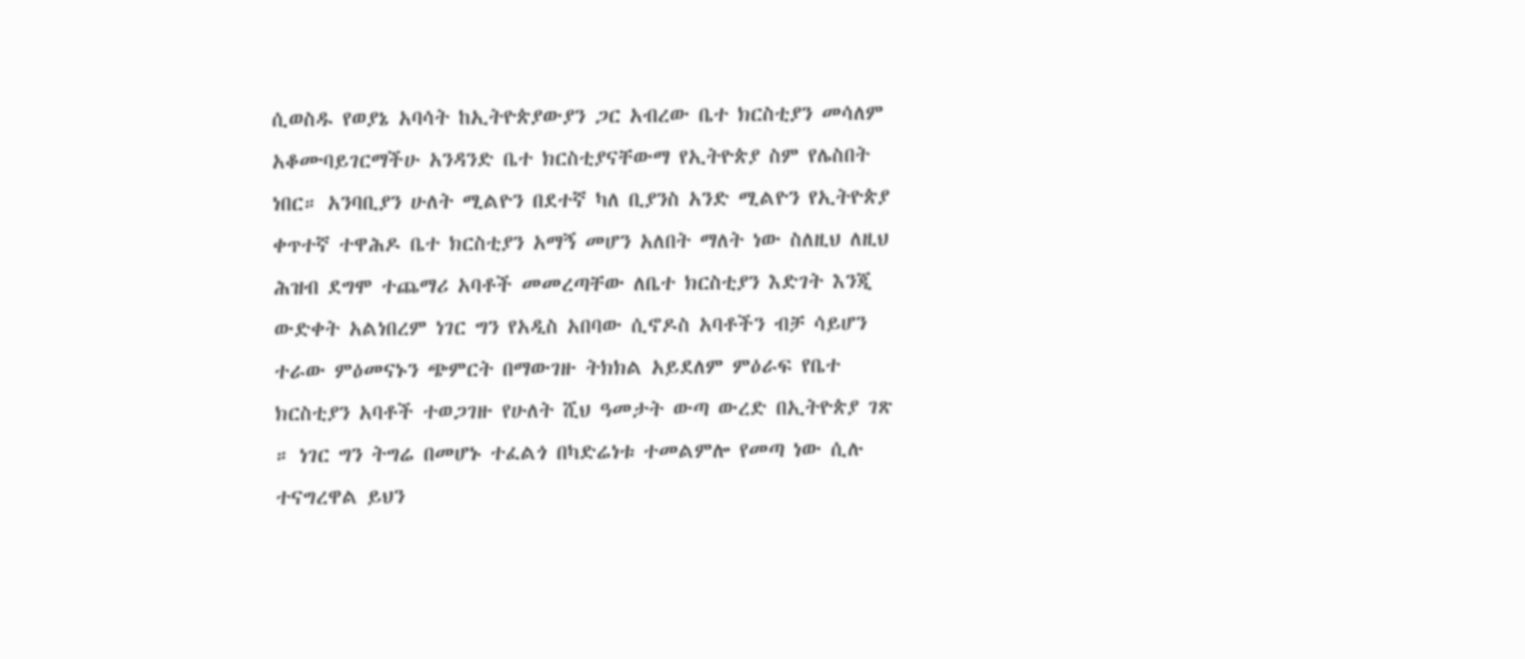ሲወስዱ የወያኔ አባሳት ከኢትዮጵያውያን ጋር አብረው ቤተ ክርስቲያን መሳለም አቆሙባይገርማችሁ አንዳንድ ቤተ ክርስቲያናቸውማ የኢትዮጵያ ስም የሌስበት ነበር። አንባቢያን ሁለት ሚልዮን በደተኛ ካለ ቢያንስ አንድ ሚልዮን የኢትዮጵያ ቀጥተኛ ተዋሕዶ ቤተ ክርስቲያን አማኝ መሆን አለበት ማለት ነው ስለዚህ ለዚህ ሕዝብ ደግሞ ተጨማሪ አባቶች መመረጣቸው ለቤተ ክርስቲያን እድገት እንጂ ውድቀት አልነበረም ነገር ግን የአዲስ አበባው ሲኖዶስ አባቶችን ብቻ ሳይሆን ተራው ምዕመናኑን ጭምርት በማውገዙ ትክክል አይደለም ምዕራፍ የቤተ ክርስቲያን አባቶች ተወጋገዙ የሁለት ሺህ ዓመታት ውጣ ውረድ በኢትዮጵያ ገጽ ። ነገር ግን ትግሬ በመሆኑ ተፈልጎ በካድሬነቱ ተመልምሎ የመጣ ነው ሲሉ ተናግረዋል ይህን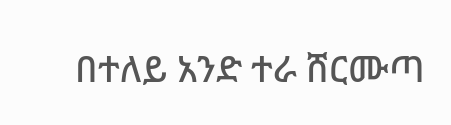በተለይ አንድ ተራ ሸርሙጣ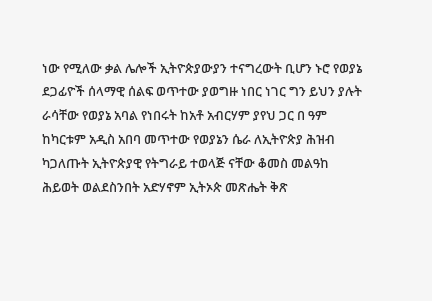ነው የሚለው ቃል ሌሎች ኢትዮጵያውያን ተናግረውት ቢሆን ኑሮ የወያኔ ደጋፊዮች ሰላማዊ ሰልፍ ወጥተው ያወግዙ ነበር ነገር ግን ይህን ያሉት ራሳቸው የወያኔ አባል የነበሩት ከአቶ አብርሃም ያየህ ጋር በ ዓም ከካርቱም አዲስ አበባ መጥተው የወያኔን ሴራ ለኢትዮጵያ ሕዝብ ካጋለጡት ኢትዮጵያዊ የትግራይ ተወላጅ ናቸው ቆመስ መልዓከ ሕይወት ወልደስንበት አድሃኖም ኢትኦጵ መጽሔት ቅጽ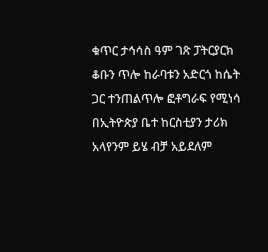ቁጥር ታኅሳስ ዓም ገጽ ፓትርያርክ ቆቡን ጥሎ ከራባቱን አድርጎ ከሴት ጋር ተንጠልጥሎ ፎቶግራፍ የሚነሳ በኢትዮጵያ ቤተ ከርስቲያን ታሪክ አላየንም ይሄ ብቻ አይደለም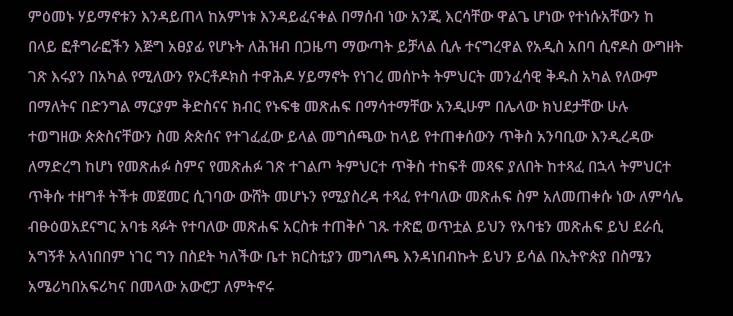ምዕመኑ ሃይማኖቱን እንዳይጠላ ከአምነቱ እንዳይፈናቀል በማሰብ ነው አንጂ እርሳቸው ዋልጌ ሆነው የተነሱአቸውን ከ በላይ ፎቶግራፎችን እጅግ አፀያፊ የሆኑት ለሕዝብ በጋዜጣ ማውጣት ይቻላል ሲሉ ተናግረዋል የአዲስ አበባ ሲኖዶስ ውግዘት ገጽ እሩያን በአካል የሚለውን የኦርቶዶክስ ተዋሕዶ ሃይማኖት የነገረ መሰኮት ትምህርት መንፈሳዊ ቅዱስ አካል የለውም በማለትና በድንግል ማርያም ቅድስናና ክብር የኑፍቄ መጽሐፍ በማሳተማቸው አንዲሁም በሌላው ክህደታቸው ሁሉ ተወግዘው ጵጵስናቸውን ስመ ጵጵሰና የተገፈፈው ይላል መግሰጫው ከላይ የተጠቀሰውን ጥቅስ አንባቢው እንዲረዳው ለማድረግ ከሆነ የመጽሐፉ ስምና የመጽሐፉ ገጽ ተገልጦ ትምህርተ ጥቅስ ተከፍቶ መጻፍ ያለበት ከተጻፈ በኋላ ትምህርተ ጥቅሱ ተዘግቶ ትችቱ መጀመር ሲገባው ውሸት መሆኑን የሚያስረዳ ተጻፈ የተባለው መጽሐፍ ስም አለመጠቀሱ ነው ለምሳሌ ብፁዕወአደናግር አባቴ ጻፉት የተባለው መጽሐፍ አርስቱ ተጠቅሶ ገጹ ተጽፎ ወጥቷል ይህን የአባቴን መጽሐፍ ይህ ደራሲ አግኝቶ አላነበበም ነገር ግን በስደት ካለችው ቤተ ክርስቲያን መግለጫ እንዳነበብኩት ይህን ይሳል በኢትዮጵያ በስሜን አሜሪካበአፍሪካና በመላው አውሮፓ ለምትኖሩ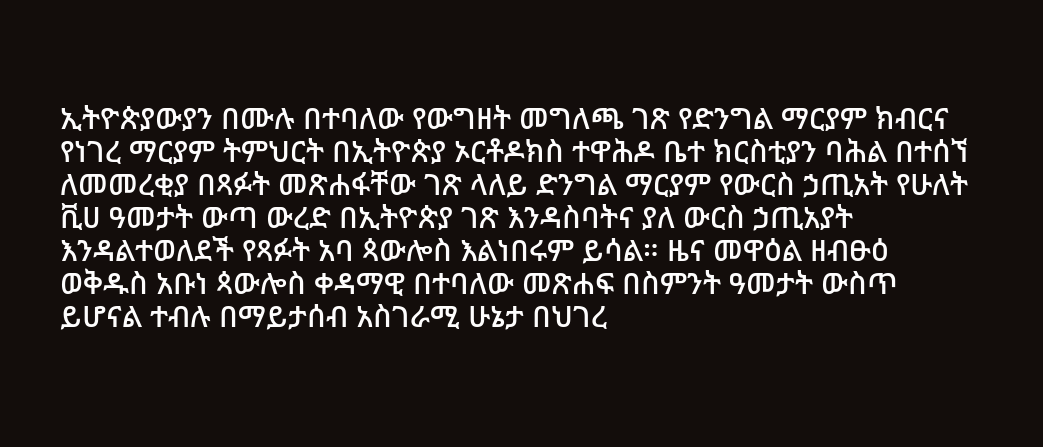ኢትዮጵያውያን በሙሉ በተባለው የውግዘት መግለጫ ገጽ የድንግል ማርያም ክብርና የነገረ ማርያም ትምህርት በኢትዮጵያ ኦርቶዶክስ ተዋሕዶ ቤተ ክርስቲያን ባሕል በተሰኘ ለመመረቂያ በጻፉት መጽሐፋቸው ገጽ ላለይ ድንግል ማርያም የውርስ ኃጢአት የሁለት ቪሀ ዓመታት ውጣ ውረድ በኢትዮጵያ ገጽ እንዳስባትና ያለ ውርስ ኃጢአያት እንዳልተወለደች የጻፉት አባ ጳውሎስ እልነበሩም ይሳል። ዜና መዋዕል ዘብፁዕ ወቅዱስ አቡነ ጳውሎስ ቀዳማዊ በተባለው መጽሐፍ በስምንት ዓመታት ውስጥ ይሆናል ተብሉ በማይታሰብ አስገራሚ ሁኔታ በህገረ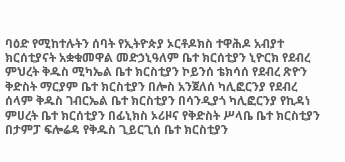ባዕድ የሚከተሉትን ሰባት የኢትዮጵያ ኦርቶዶክስ ተዋሕዶ አብያተ ክርሰቲያናት አቋቁመዋል መድኃኒዓለም ቤተ ክርሰቲያን ኒዮርክ የደብረ ምህረት ቅዱስ ሚካኤል ቤተ ክርስቲያን ኮይንሰ ቴክሳሰ የደብረ ጽዮን ቅድስት ማርያም ቤተ ክርስቲያን በሎስ አንጀለሰ ካሊፎርንያ የደብረ ሰላም ቅዱስ ገብርኤል ቤተ ክርስቲያን በሳንዲያጎ ካሊፎርንያ የኪዳነ ምሀረት ቤተ ክርሰቲያን በፊኒክስ ኦሪዞና የቅድስት ሥላቤ ቤተ ክርስቲያን በታምፓ ፍሎሬዳ የቅዱስ ጊይርጊሰ ቤተ ክርስቲያን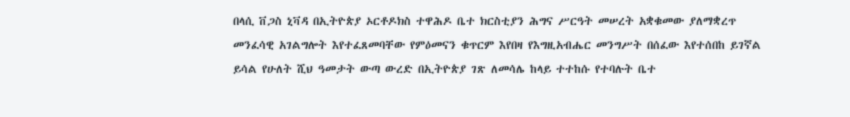በላሲ ቨጋስ ኒቫዳ በኢትዮጵያ ኦርቶዶክስ ተዋሕዶ ቤተ ክርስቲያን ሕግና ሥርዓት መሠረት አቋቁመው ያለማቋረጥ መንፈሳዊ አገልግሎት እየተፈጸመባቸው የምዕመናን ቁጥርም እየበዛ የእግዚአብሔር መንግሥት በሰፈው እየተሰበከ ይገኛል ይሳል የሁለት ሺህ ዓመታት ውጣ ውረድ በኢትዮጵያ ገጽ ለመሳሌ ከላይ ተተከሱ የተባሉት ቤተ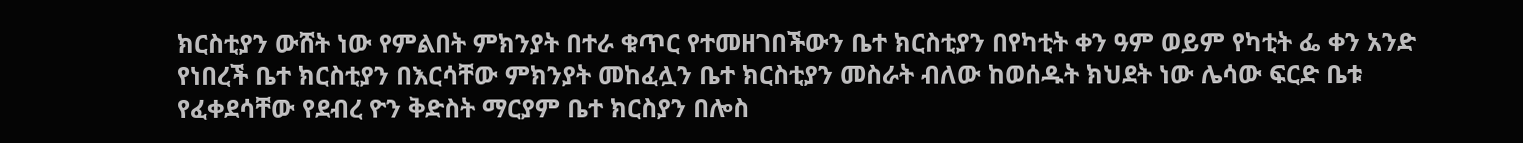ክርስቲያን ውሸት ነው የምልበት ምክንያት በተራ ቁጥር የተመዘገበችውን ቤተ ክርስቲያን በየካቲት ቀን ዓም ወይም የካቲት ፌ ቀን አንድ የነበረች ቤተ ክርስቲያን በእርሳቸው ምክንያት መከፈሏን ቤተ ክርስቲያን መስራት ብለው ከወሰዱት ክህደት ነው ሌሳው ፍርድ ቤቱ የፈቀደሳቸው የደብረ ዮን ቅድስት ማርያም ቤተ ክርስያን በሎስ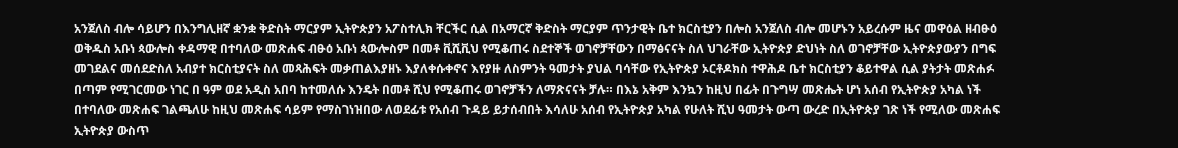አንጀለስ ብሎ ሳይሆን በእንግሊዘኛ ቋንቋ ቅድስት ማርያም ኢትዮጵያን አፖስተሊክ ቸርችር ሲል በአማርኛ ቅድስት ማርያም ጥንታዊት ቤተ ክርስቲያን በሎስ አንጀለስ ብሎ መሆኑን አይረሱም ዜና መዋዕል ዘብፁዕ ወቅዱስ አቡነ ጳውሎስ ቀዳማዊ በተባለው መጽሐፍ ብፁዕ አቡነ ጳውሎስም በመቶ ቪሺቪህ የሚቆጠሩ ስደተኞች ወገኖቻቸውን በማፅናናት ስለ ህገራቸው ኢትዮጵያ ድህነት ስለ ወገኖቻቸው ኢትዮጵያውያን በግፍ መገደልና መሰደድስለ አብያተ ክርስቲያናት ስለ መጻሕፍት መቃጠልእያዘኑ እያለቀሱቀኖና እየያዙ ለስምንት ዓመታት ያህል ባሳቸው የኢትዮጵያ ኦርቶዶክስ ተዋሕዶ ቤተ ክርስቲያን ቆይተዋል ሲል ያትታት መጽሐፉ በጣም የሚገርመው ነገር በ ዓም ወደ አዲስ አበባ ከተመለሱ እንዴት በመቶ ሺህ የሚቆጠሩ ወገኖቻችን ለማጽናናት ቻሉ። በእኔ አቅም እንኳን ከዚህ በፊት በጉግሣ መጽሔት ሆነ አሰብ የኢትዮጵያ አካል ነች በተባለው መጽሐፍ ገልጫለሁ ከዚህ መጽሐፍ ሳይም የማስገነዝበው ለወደፊቱ የአሰብ ጉዳይ ይታሰብበት እሳለሁ አሰብ የኢትዮጵያ አካል የሁለት ሺህ ዓመታት ውጣ ውረድ በኢትዮጵያ ገጽ ነች የሚለው መጽሐፍ ኢትዮጵያ ውስጥ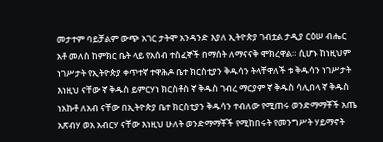መታተም ባይቻልም ውጭ አገር ታትሞ አንዳንድ እያለ ኢትዮጵያ ገብቷል ታዲያ ርዕሠ ብሔር አቶ መለስ ከምክር ቤት ላይ የአሰብ ተስፈኞች በማሰት ለማናናቅ ሞክረዋል። ሲሆኑ ከነዚህም ነገሥታት የኢትዮጵያ ቀጥተኛ ተዋሕዶ ቤተ ክርስቲያን ቅዱሳን ትላቸዋለች ቱ ቅዱሳን ነገሥታት እነዚህ ናቸው ኛ ቅዱስ ይምርሃነ ክርስቶስ ኛ ቅዱስ ገብረ ማርያም ኛ ቅዱስ ሳሊበላ ኛ ቅዱስ ነአኩቶ ለአብ ናቸው በኢትዮጵያ ቤተ ክርስቲያን ቅዱሳን ተብለው የሚጠሩ ወንድማማቾች አጤ አጽብሃ ወአ አብርሃ ናቸው እነዚህ ሁለት ወንድማማቾች የሚከበሩት የመንግሥት ሃይማኖት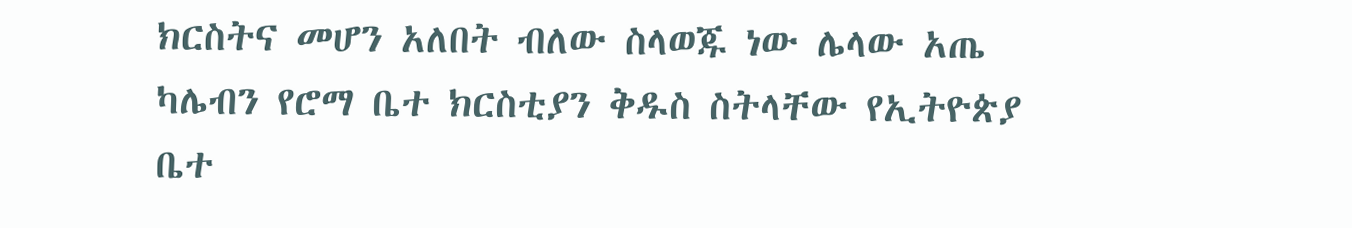ክርስትና መሆን አለበት ብለው ስላወጁ ነው ሌላው አጤ ካሌብን የሮማ ቤተ ክርስቲያን ቅዱስ ስትላቸው የኢትዮጵያ ቤተ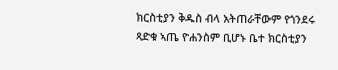ክርስቲያን ቅዱስ ብላ አትጠራቸውም የጎንደሩ ጻድቁ ኣጤ ዮሐንስም ቢሆኑ ቤተ ክርስቲያን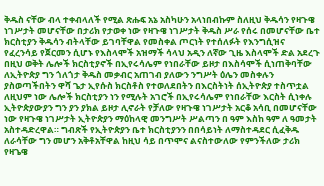ቅዱስ ናቸው ብላ ተቀብላለች የሚል ጽሑፍ አኔ አስካሁን አላነበብኩም ስለዚህ ቅዱሳን የዛጉዌ ነገሥታት መሆናቸው በታሪክ የታወቀ ነው የዛጉዌ ነገሥታት ቅዱስ ሥራ የሰሩ በመሆናቸው ቤተ ክርስቲያን ቅዱሳን ብትላቸው ይገባቸዋል የመስቀል ጦርነት የተሰለፉት የእንግሲዝና የፈረንሳይ የጀርመን ሲሆኑ የእስላሞች አዝማች ሳላህ አዲን ለኛው ጊዜ እስላሞች ድል አደረጉ በዚህ ወቅት ሌሎች ክርስቲያኖች በኢየሩሳሌም የነበራቸው ይዞታ በእስሳሞች ሲነጠቅባቸው ለኢትዮጵያ ግን ጎለጎታ ቅዱስ መቃብር አጠገብ ያለውን ንግሥት ዕሌን መስቀሉን ያስወጣችበትን ዋሻ ጌታ ኢየሱስ ክርስቶስ የተወለደበትን በእርስትነት ሰኢትዮጵያ ተስጥቷል ለዚህም ነው ሌሎች ክርስቲያን ነን የሚሉት አገሮች በኢየሩሳሌም የነበራቸው እርስት ሲነቀሉ ኢትዮጵያውያን ግን ያን ያክል ይዞታ ሊኖራት የቻለው የዛጉዌ ነገሥታት አርቆ አሳቢ በመሆናቸው ነው የዛጉዌ ነገሥታት ኢትዮጵያን ማዕከላዊ መንግሥት ሥልጣን በ ዓም እስከ ዓም ለ ዓመታት አስተዳድረዋል። ግብጽች የኢትዮጵያን ቤተ ክርስቲያንን በበሳይነት ለማስተዳደር ሲፈቅዱ ለራሳቸው ግን መሆን አቅቶአቸዋል ከዚህ ሳይ በጥሞና ልናስተውለው የምንችለው ታሪክ የዛጌዌ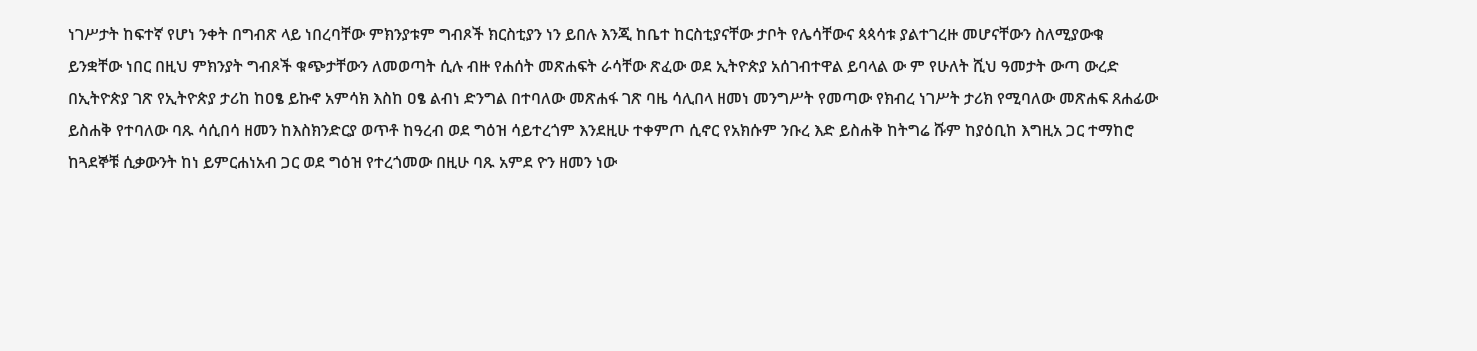ነገሥታት ከፍተኛ የሆነ ንቀት በግብጽ ላይ ነበረባቸው ምክንያቱም ግብጾች ክርስቲያን ነን ይበሉ እንጂ ከቤተ ከርስቲያናቸው ታቦት የሌሳቸውና ጳጳሳቱ ያልተገረዙ መሆናቸውን ስለሚያውቁ ይንቋቸው ነበር በዚህ ምክንያት ግብጾች ቁጭታቸውን ለመወጣት ሲሉ ብዙ የሐሰት መጽሐፍት ራሳቸው ጽፈው ወደ ኢትዮጵያ አሰገብተዋል ይባላል ው ም የሁለት ሺህ ዓመታት ውጣ ውረድ በኢትዮጵያ ገጽ የኢትዮጵያ ታሪከ ከዐፄ ይኩኖ አምሳክ እስከ ዐፄ ልብነ ድንግል በተባለው መጽሐፋ ገጽ ባዜ ሳሊበላ ዘመነ መንግሥት የመጣው የክብረ ነገሥት ታሪክ የሚባለው መጽሐፍ ጸሐፊው ይስሐቅ የተባለው ባጹ ሳሲበሳ ዘመን ከእስክንድርያ ወጥቶ ከዓረብ ወደ ግዕዝ ሳይተረጎም እንደዚሁ ተቀምጦ ሲኖር የአክሱም ንቡረ እድ ይስሐቅ ከትግሬ ሹም ከያዕቢከ እግዚአ ጋር ተማከሮ ከጓደኞቹ ሲቃውንት ከነ ይምርሐነአብ ጋር ወደ ግዕዝ የተረጎመው በዚሁ ባጹ አምደ ዮን ዘመን ነው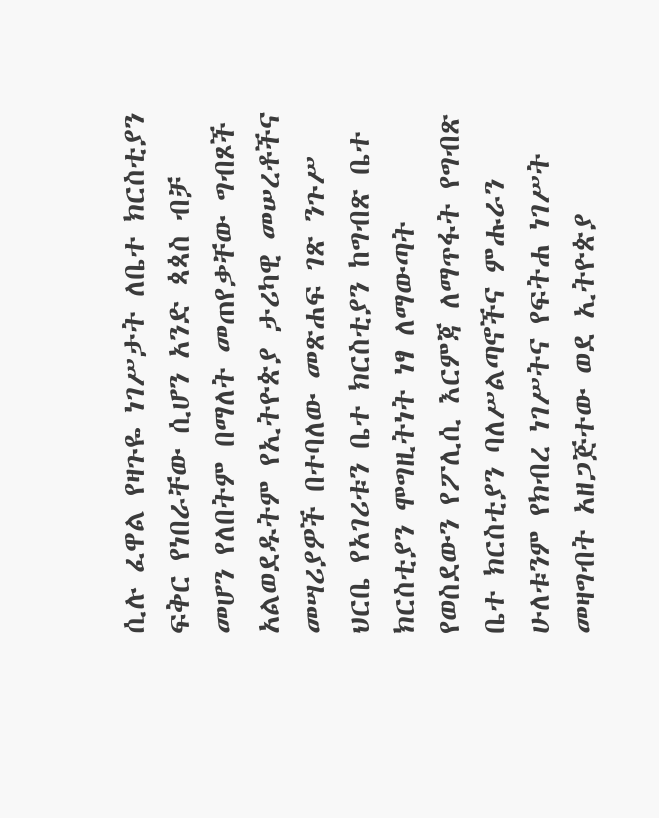ሲሉ ፈዋል የዛጉዬ ነገሥታት ለቤተ ክርስቲያን ፍቅር የነበራቸው ሲሆን አንድ ጳጳስ ብቻ መሆን የለበትም በማለት መጠየቃቸው ግብጾች አልወደዱትም የኢትዮጵያ ታሪካዊ መሠረቶችና መሣሪያዎች በተባለው መጽሐፍ ገጽ ንጉሥ ህርቤ የአገሪቱን ቤተ ክርስቲያን ከግብጽ ቤተ ክርስቲያን ሞግዚትነት ነፃ ለማውጣት የወስደውን የፖሊሲ እርምጃ ለማጥፋት የግብጽ ቤተ ክርስቲያን ባለሥልጣኖችና ምሑራን ሁለቱንም የክብረ ነገሥትና የፍትሐ ነገሥት መዛግብት አዘጋጅተው ወደ ኢትዮጵያ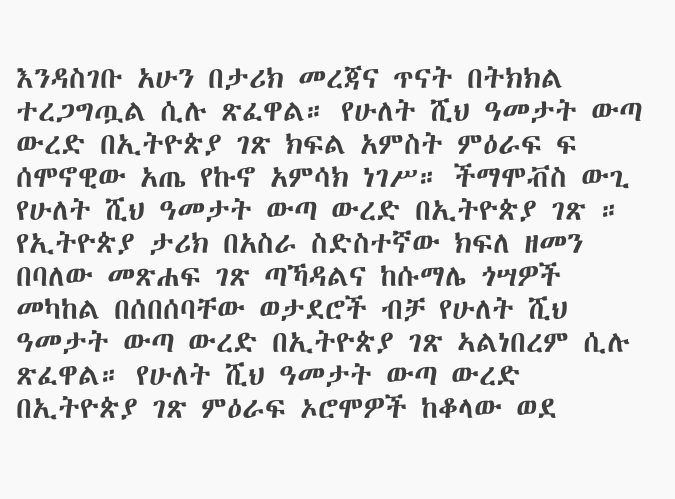እንዳስገቡ አሁን በታሪክ መረጃና ጥናት በትክክል ተረጋግጧል ሲሉ ጽፈዋል። የሁለት ሺህ ዓመታት ውጣ ውረድ በኢትዮጵያ ገጽ ክፍል አምስት ምዕራፍ ፍ ሰሞኖዊው አጤ የኩኖ አምሳክ ነገሥ። ችማሞቭስ ውጊ የሁለት ሺህ ዓመታት ውጣ ውረድ በኢትዮጵያ ገጽ ። የኢትዮጵያ ታሪክ በአስራ ስድስተኛው ክፍለ ዘመን በባለው መጽሐፍ ገጽ ጣኻዳልና ከሱማሌ ጎሣዎች መካከል በሰበሰባቸው ወታደሮች ብቻ የሁለት ሺህ ዓመታት ውጣ ውረድ በኢትዮጵያ ገጽ ኣልነበረም ሲሉ ጽፈዋል። የሁለት ሺህ ዓመታት ውጣ ውረድ በኢትዮጵያ ገጽ ምዕራፍ ኦሮሞዎች ከቆላው ወደ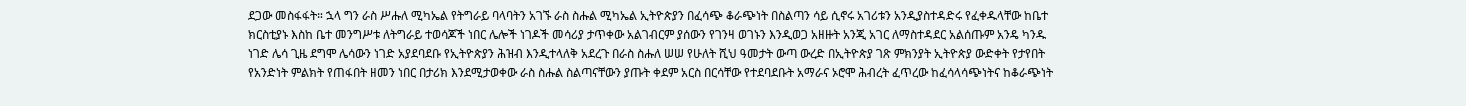ደጋው መስፋፋት። ኋላ ግን ራስ ሥሑለ ሚካኤል የትግራይ ባላባትን አገኙ ራስ ስሑል ሚካኤል ኢትዮጵያን በፈሳጭ ቆራጭነት በስልጣን ሳይ ሲኖሩ አገሪቱን አንዲያስተዳድሩ የፈቀዱላቸው ከቤተ ክርስቲያኑ እስከ ቤተ መንግሥቱ ለትግራይ ተወሳጆች ነበር ሌሎች ነገዶች መሳሪያ ታጥቀው አልገብርም ያሰውን የገንዛ ወገኑን እንዲወጋ አዘዙት አንጂ አገር ለማስተዳደር አልሰጡም አንዴ ካንዱ ነገድ ሌሳ ጊዜ ደግሞ ሌሳውን ነገድ አያደባደቡ የኢትዮጵያን ሕዝብ እንዲተላለቅ አደረጉ በራስ ስሑለ ሠሠ የሁለት ሺህ ዓመታት ውጣ ውረድ በኢትዮጵያ ገጽ ምክንያት ኢትዮጵያ ውድቀት የታየበት የአንድነት ምልክት የጠፋበት ዘመን ነበር በታሪክ እንደሚታወቀው ራስ ስሑል ስልጣናቸውን ያጡት ቀደም አርስ በርሳቸው የተደባደቡት አማራና ኦሮሞ ሕብረት ፈጥረው ከፈሳላሳጭነትና ከቆራጭነት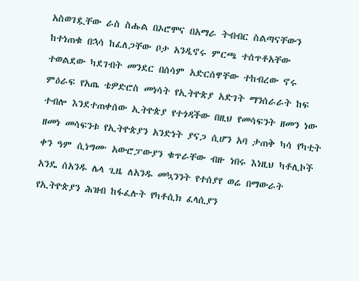አስወገዷቸው ራስ ስሑል በኦሮሞና በአማራ ትብብር ስልጣናቸውን ከተነጠቁ በኋሳ ከፈለጋቸው ቦታ አንዲኖሩ ምርጫ ተሰጥቶአቸው ተወልደው ካደገብት መንደር በሰሳም አድርሰዋቸው ተከብረው ኖሩ ምዕራፍ የአጤ ቴዎድሮስ መነሳት የኢትዮጵያ አድገት ማንሰራራት ከፍ ተብሎ እንደተጠቀሰው ኢትዮጵያ የተጎዳችው በዚህ የመሳፍንት ዘመን ነው ዘመነ መሳፍንቱ የኢትዮጵያን አንድነት ያናጋ ሲሆን አባ ታጠቅ ካሳ የካቲት ቀን ዓም ሲነግሙ አውሮፓውያን ቁጥራቸው ብዙ ነበሩ እነዚህ ካቶሊኮች አንዴ ሰአንዱ ሌላ ጊዜ ለአንዱ መኳንንት የተሰያየ ወሬ በማውራት የኢትዮጵያን ሕዝብ ከፋፈሉት የካቶሲክ ፈላሲያን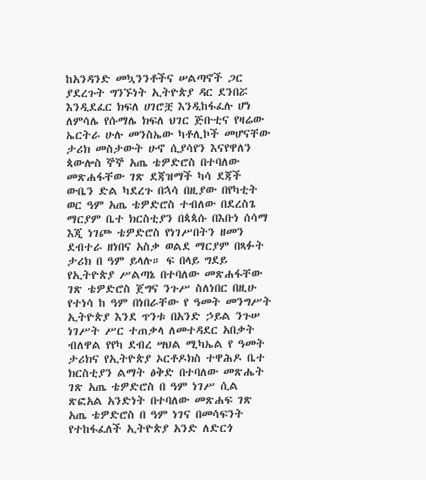ከአንዳንድ መኳንንቶችና ሠልጣኖች ጋር ያደረጉት ግንኙነት ኢትዮጵያ ዳር ደንበሯ እንዲደፈር ክፍለ ሀገሮቿ እንዲከፋፈሉ ሆነ ለምሳሌ የሱማሌ ክፍለ ህገር ጅቡቲና የዛሬው ኤርትራ ሁሉ መንስኤው ካቶሊኮች መሆናቸው ታሪክ መስታውት ሁኖ ሲያሳየን እናየዋለን ጳውሎስ ኞኞ አጤ ቴዎድሮስ በተባለው መጽሐፋቸው ገጽ ደጃዝማች ካሳ ደጃች ውቤን ድል ካደረጉ በኋሳ በዚያው በየካቲት ወር ዓም አጤ ቴዎድሮስ ተብለው በደረስጌ ማርያም ቤተ ክርስቲያን በጳጳሱ በእቡነ ሰሳማ እጂ ነገጮ ቴዎድሮስ የነገሥበትን ዘመን ደብተራ ዘነበና አስቃ ወልደ ማርያም በጻፉት ታሪክ በ ዓም ይላሉ። ፍ በላይ ግደይ የኢትዮጵያ ሥልጣኔ በተባለው መጽሐፋቸው ገጽ ቴዎድሮስ ጀግና ንጉሥ ስለነበር በዚሁ የተነሳ ከ ዓም በነበራቸው የ ዓመት መንግሥት ኢትዮጵያ እንደ ጥንቱ በአንድ ኃይል ንጉሠ ነገሥት ሥር ተጠቃላ ለመተዳደር አበቃት ብለዋል የየካ ደብረ ሣህል ሚካኤል የ ዓመት ታሪክና የኢትዮጵያ ኦርቶዶክስ ተዋሕዶ ቤተ ክርስቲያን ልማት ፅቅድ በተባለው መጽሔት ገጽ አጤ ቴዎድሮስ በ ዓም ነገሥ ሲል ጽፎአል አንድነት በተባለው መጽሐፍ ገጽ አጤ ቴዎድሮስ በ ዓም ነገና በመሳፍንት የተከፋፈለች ኢትዮጵያ አንድ ለድርጎ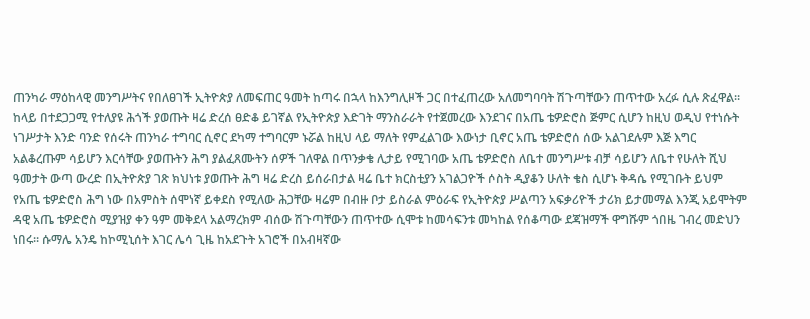ጠንካራ ማዕከላዊ መንግሥትና የበለፀገች ኢትዮጵያ ለመፍጠር ዓመት ከጣሩ በኋላ ከእንግሊዞች ጋር በተፈጠረው አለመግባባት ሽጉጣቸውን ጠጥተው አረፉ ሲሉ ጽፈዋል። ከላይ በተደጋጋሚ የተለያዩ ሕጎች ያወጡት ዛሬ ድረሰ ፀድቆ ይገኛል የኢትዮጵያ እድገት ማንስራራት የተጀመረው እንደገና በአጤ ቴዎድሮስ ጅምር ሲሆን ከዚህ ወዲህ የተነሱት ነገሥታት እንድ ባንድ የሰሩት ጠንካራ ተግባር ሲኖር ደካማ ተግባርም ኑሯል ከዚህ ላይ ማለት የምፈልገው እውነታ ቢኖር አጤ ቴዎድሮሰ ሰው አልገደሉም እጅ እግር አልቆረጡም ሳይሆን እርሳቸው ያወጡትን ሕግ ያልፈጸሙትን ሰዎች ገለዋል በጥንቃቄ ሊታይ የሚገባው አጤ ቴዎድሮስ ለቤተ መንግሥቱ ብቻ ሳይሆን ለቤተ የሁለት ሺህ ዓመታት ውጣ ውረድ በኢትዮጵያ ገጽ ክህነቱ ያወጡት ሕግ ዛሬ ድረስ ይሰራበታል ዛሬ ቤተ ክርስቲያን አገልጋዮች ሶስት ዲያቆን ሁለት ቄስ ሲሆኑ ቅዳሴ የሚገቡት ይህም የአጤ ቴዎድሮስ ሕግ ነው በአምስት ሰሞነኛ ይቀደስ የሚለው ሕጋቸው ዛሬም በብዙ ቦታ ይስራል ምዕራፍ የኢትዮጵያ ሥልጣን አፍቃሪዮች ታሪክ ይታመማል እንጂ አይሞትም ዳዊ አጤ ቴዎድሮስ ሚያዝያ ቀን ዓም መቅደላ አልማረክም ብሰው ሽጉጣቸውን ጠጥተው ሲሞቱ ከመሳፍንቱ መካከል የሰቆጣው ደጃዝማች ዋግሹም ጎበዜ ገብረ መድህን ነበሩ። ሱማሌ አንዴ ከኮሚኒሰት እገር ሌሳ ጊዜ ከአደጉት አገሮች በአብዛኛው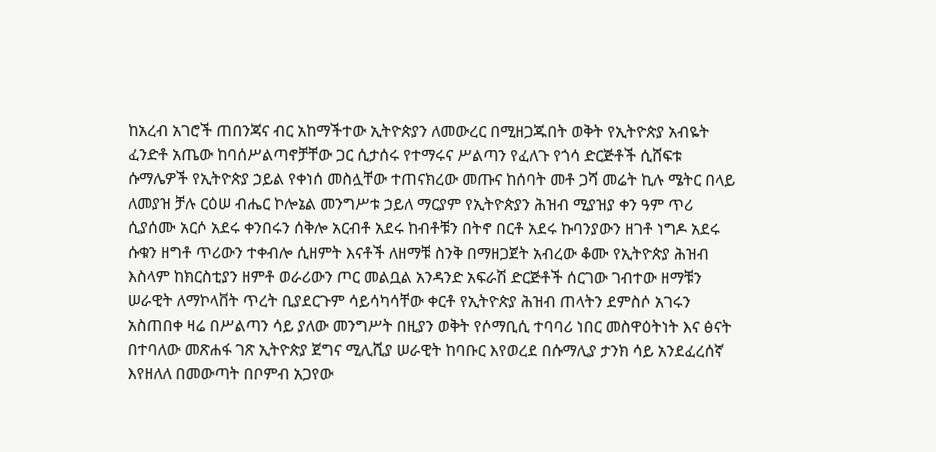ከአረብ አገሮች ጠበንጃና ብር አከማችተው ኢትዮጵያን ለመውረር በሚዘጋጁበት ወቅት የኢትዮጵያ አብዬት ፈንድቶ አጤው ከባሰሥልጣኖቻቸው ጋር ሲታሰሩ የተማሩና ሥልጣን የፈለጉ የጎሳ ድርጅቶች ሲሸፍቱ ሱማሌዎች የኢትዮጵያ ኃይል የቀነሰ መስሏቸው ተጠናክረው መጡና ከሰባት መቶ ጋሻ መሬት ኪሉ ሜትር በላይ ለመያዝ ቻሉ ርዕሠ ብሔር ኮሎኔል መንግሥቱ ኃይለ ማርያም የኢትዮጵያን ሕዝብ ሚያዝያ ቀን ዓም ጥሪ ሲያሰሙ አርሶ አደሩ ቀንበሩን ሰቅሎ አርብቶ አደሩ ከብቶቹን በትኖ በርቶ አደሩ ኩባንያውን ዘገቶ ነግዶ አደሩ ሱቁን ዘግቶ ጥሪውን ተቀብሎ ሲዘምት እናቶች ለዘማቹ ስንቅ በማዘጋጀት አብረው ቆሙ የኢትዮጵያ ሕዝብ እስላም ከክርስቲያን ዘምቶ ወራሪውን ጦር መልቧል አንዳንድ አፍራሽ ድርጅቶች ሰርገው ገብተው ዘማቹን ሠራዊት ለማኮላቨት ጥረት ቢያደርጉም ሳይሳካሳቸው ቀርቶ የኢትዮጵያ ሕዝብ ጠላትን ደምስሶ አገሩን አስጠበቀ ዛሬ በሥልጣን ሳይ ያለው መንግሥት በዚያን ወቅት የሶማቢሲ ተባባሪ ነበር መስዋዕትነት እና ፅናት በተባለው መጽሐፋ ገጽ ኢትዮጵያ ጀግና ሚሊሺያ ሠራዊት ከባቡር እየወረደ በሱማሊያ ታንክ ሳይ አንደፈረሰኛ እየዘለለ በመውጣት በቦምብ አጋየው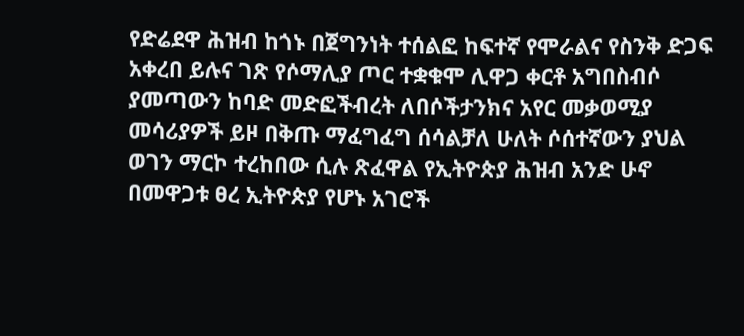የድሬደዋ ሕዝብ ከጎኑ በጀግንነት ተሰልፎ ከፍተኛ የሞራልና የስንቅ ድጋፍ አቀረበ ይሉና ገጽ የሶማሊያ ጦር ተቋቁሞ ሊዋጋ ቀርቶ አግበስብሶ ያመጣውን ከባድ መድፎችብረት ለበሶችታንክና አየር መቃወሚያ መሳሪያዎች ይዞ በቅጡ ማፈግፈግ ሰሳልቻለ ሁለት ሶሰተኛውን ያህል ወገን ማርኮ ተረከበው ሲሉ ጽፈዋል የኢትዮጵያ ሕዝብ አንድ ሁኖ በመዋጋቱ ፀረ ኢትዮጵያ የሆኑ አገሮች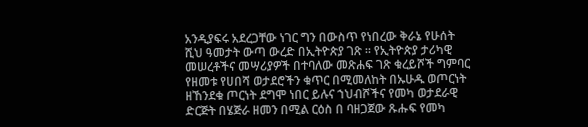አንዲያፍሩ አደረጋቸው ነገር ግን በውስጥ የነበረው ቅራኔ የሁሰት ሺህ ዓመታት ውጣ ውረድ በኢትዮጵያ ገጽ ። የኢትዮጵያ ታሪካዊ መሠረቶችና መሣሪያዎች በተባለው መጽሐፍ ገጽ ቁረይሾች ግምባር የዘመቱ የሀበሻ ወታደሮችን ቁጥር በሚመለከት በኡሁዱ ወጦርነት ዘኸንደቁ ጦርነት ደግሞ ነበር ይሉና ኀህብሾችና የመካ ወታደራዊ ድርጅት በሄጅራ ዘመን በሚል ርዕስ በ ባዘጋጀው ጹሑፍ የመካ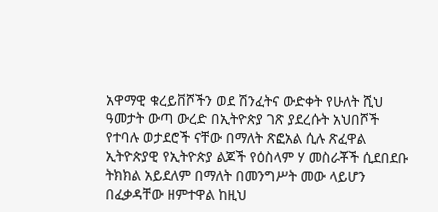አዋማዊ ቁረይቨሾችን ወደ ሽንፈትና ውድቀት የሁለት ሺህ ዓመታት ውጣ ውረድ በኢትዮጵያ ገጽ ያደረሱት አህበሾች የተባሉ ወታደሮች ናቸው በማለት ጽፎአል ሲሉ ጽፈዋል ኢትዮጵያዊ የኢትዮጵያ ልጆች የዕስላም ሃ መስራቾች ሲደበደቡ ትክክል አይደለም በማለት በመንግሥት መው ላይሆን በፈቃዳቸው ዘምተዋል ከዚህ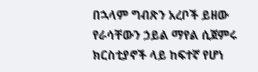በኋላም ግብጽን አረቦች ይዘው የራሳቸውን ኃይል ማየል ሲጀምሩ ክርስቲያኖች ላይ ከፍተኛ የሆነ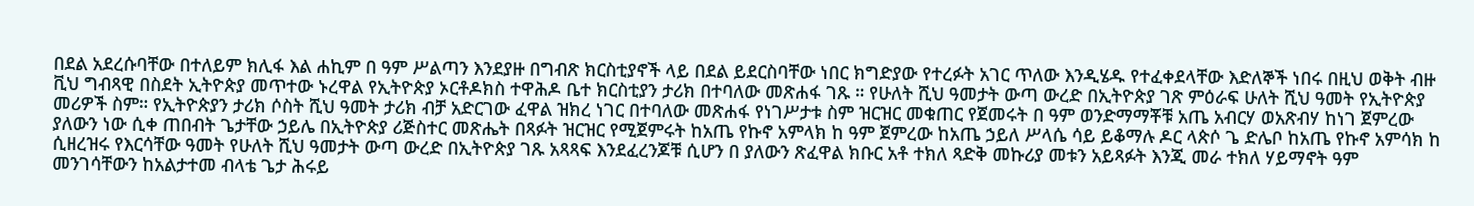በደል አደረሱባቸው በተለይም ክሊፋ እል ሐኪም በ ዓም ሥልጣን እንደያዙ በግብጽ ክርስቲያኖች ላይ በደል ይደርስባቸው ነበር ክግድያው የተረፉት አገር ጥለው እንዲሄዱ የተፈቀደላቸው እድለኞች ነበሩ በዚህ ወቅት ብዙ ቪህ ግብጻዊ በስደት ኢትዮጵያ መጥተው ኑረዋል የኢትዮጵያ ኦርቶዶክስ ተዋሕዶ ቤተ ክርስቲያን ታሪክ በተባለው መጽሐፋ ገጹ ። የሁለት ሺህ ዓመታት ውጣ ውረድ በኢትዮጵያ ገጽ ምዕራፍ ሁለት ሺህ ዓመት የኢትዮጵያ መሪዎች ስም። የኢትዮጵያን ታሪክ ሶስት ሺህ ዓመት ታሪክ ብቻ አድርገው ፈዋል ዝክረ ነገር በተባለው መጽሐፋ የነገሥታቱ ስም ዝርዝር መቁጠር የጀመሩት በ ዓም ወንድማማቾቹ አጤ አብርሃ ወአጽብሃ ከነገ ጀምረው ያለውን ነው ሲቀ ጠበብት ጌታቸው ኃይሌ በኢትዮጵያ ሪጅስተር መጽሔት በጻፉት ዝርዝር የሚጀምሩት ከአጤ የኩኖ አምላክ ከ ዓም ጀምረው ከአጤ ኃይለ ሥላሴ ሳይ ይቆማሉ ዶር ላጵሶ ጌ ድሌቦ ከአጤ የኩኖ አምሳክ ከ ሲዘረዝሩ የእርሳቸው ዓመት የሁለት ሺህ ዓመታት ውጣ ውረድ በኢትዮጵያ ገጹ አጻጻፍ እንደፈረንጆቹ ሲሆን በ ያለውን ጽፈዋል ክቡር አቶ ተክለ ጻድቅ መኩሪያ መቱን አይጻፉት እንጂ መራ ተክለ ሃይማኖት ዓም መንገሳቸውን ከአልታተመ ብላቴ ጌታ ሕሩይ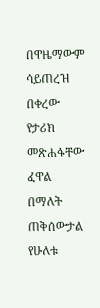በዋዜማውም ሳይጠረዝ በቀረው የታሪክ መጽሐፋቸው ፈዋል በማለት ጠቅሰውታል የሁለቱ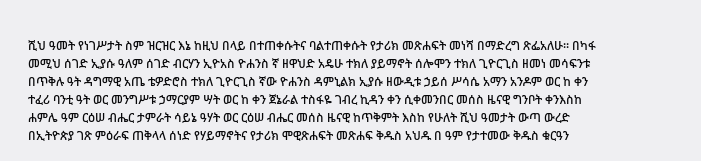ሺህ ዓመት የነገሥታት ስም ዝርዝር እኔ ከዚህ በላይ በተጠቀሱትና ባልተጠቀሱት የታሪክ መጽሐፍት መነሻ በማድረግ ጽፌአለሁ። በካፋ መሚህ ሰገድ ኢያሱ ዓለም ሰገድ ብርሃን ኢዮአስ ዮሐንስ ኛ ዘዋህድ አዴሁ ተክለ ያይማኖት ሰሎሞን ተክለ ጊዮርጊስ ዘመነ መሳፍንቱ በጥቅሉ ዓት ዳግማዊ አጤ ቴዎድሮስ ተክለ ጊዮርጊስ ኛው ዮሐንስ ዳምኒልክ ኢያሱ ዘውዲቱ ኃይሰ ሥሳሴ አማን አንዶም ወር ከ ቀን ተፈሪ ባንቲ ዓት ወር መንግሥቱ ኃማርያም ሣት ወር ከ ቀን ጀኔራል ተስፋዬ ገብረ ኪዳን ቀን ሲቀመንበር መሰስ ዜናዊ ግንቦት ቀንእስከ ሐምሌ ዓም ርዕሠ ብሔር ታምራት ሳይኔ ዓሃት ወር ርዕሠ ብሔር መሰስ ዜናዊ ከጥቅምት እስከ የሁለት ሺህ ዓመታት ውጣ ውረድ በኢትዮጵያ ገጽ ምዕራፍ ጠቅላላ ሰነድ የሃይማኖትና የታሪክ ሞዊጽሐፍት መጽሐፍ ቅዱስ አህዱ በ ዓም የታተመው ቅዱስ ቁርዓን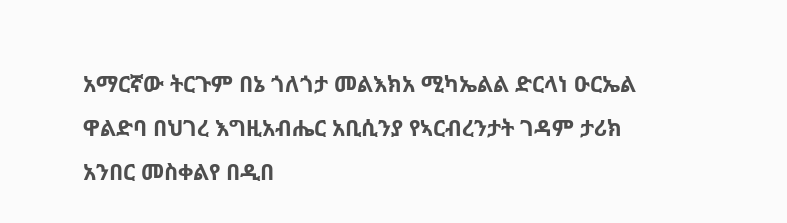አማርኛው ትርጉም በኔ ጎለጎታ መልእክአ ሚካኤልል ድርላነ ዑርኤል ዋልድባ በህገረ እግዚአብሔር አቢሲንያ የኣርብረንታት ገዳም ታሪክ አንበር መስቀልየ በዲበ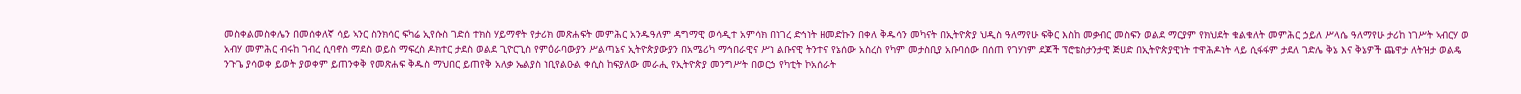መስቀልመስቀሌን በመሰቀለኛ ሳይ ኣንር ስንክሳር ፍካሬ ኢየሱስ ገድሰ ተክስ ሃይማኖት የታሪክ መጽሐፍት መምሕር አንዱዓለም ዳግማዊ ወሳዲተ አምሳክ በነገረ ድኅነት ዘመድኩን በቀለ ቅዱሳን መካናት በኢትዮጵያ ህዲስ ዓለማየሁ ፍቅር እስከ መቃብር መስፍን ወልደ ማርያም የክህደት ቁልቁለት መምሕር ኃይለ ሥላሴ ዓለማየሁ ታሪከ ነገሥት ኣብርሃ ወ አብሃ መምሕር ብሩከ ገብረ ሲባኖስ ማደስ ወይስ ማፍረስ ዶክተር ታደስ ወልደ ጊዮርጊስ የምዕራባውያን ሥልጣኔና ኢትዮጵያውያን በአሜሪካ ማኅበራዊና ሥነ ልቡናዊ ትንተና የኔሰው አስረስ የካም መታስቢያ አቡባሰው በሰጠ የገሃነም ደጆች ፕሮቴስታንታዊ ጅሀድ በኢትዮጵያዊነት ተዋሕዶነት ላይ ሲፋፋም ታደለ ገድሌ ቅኔ እና ቅኔዎች ጨዋታ ለትዝታ ወልዴ ንጉጌ ያሳወቀ ይወት ያወቀም ይጠንቀቅ የመጽሐፍ ቅዱስ ማህበር ይጠየቅ አለቃ ኤልያስ ነቢየልዑል ቀሲስ ከፍያለው መራሒ የኢትዮጵያ መንግሥት በወርኃ የካቲት ኮአሰራት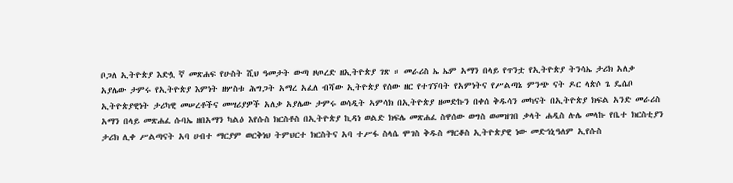ቦጋለ ኢትዮጵያ እድሏ ኛ መጽሐፍ የሁስት ሺህ ዓመታት ውጣ ዞጦረድ ዘኢትዮጵያ ገጽ ። መራሪስ ኤ ኤም አማን በላይ የጥንቷ የኢትዮጵያ ትንሳኤ ታሪክ አለቃ አያሌው ታምሩ የኢትዮጵያ እምነት ዘሦስቱ ሕግጋት አማረ አፈለ ብሻው ኢትዮጵያ የሰው ዘር የተገኘባት የአምነትና የሥልጣኔ ምንጭ ናት ዶር ላጵሶ ጌ ዴሴቦ ኢትዮጵያዊነት ታሪካዊ መሠረቶችና መሣሪያዎች አለቃ አያሌው ታምሩ ወሳዲት ኣምሳክ በኢትዮጵያ ዘመድኩን በቀሰ ቅዱሳን መካናት በኢትዮጵያ ክፍል አንድ መራሪስ አማን በላይ መጽሐፈ ሱባኤ ዘበአማን ካልዕ እየሱስ ክርስቶስ በኢትዮጵያ ኪዳነ ወልድ ክፍሌ መጽሐፈ ስዋሰው ወግስ ወመዝገበ ቃላት ሐዲስ ሉሌ መላኩ የቤተ ክርስቲያን ታሪክ ሊቀ ሥልጣናት አባ ሀብተ ማርያም ወርቅነህ ትምህርተ ክርስትና አባ ተሥፋ ስላሴ ሞገስ ቅዱስ ማርቆስ ኢትዮጵያዊ ነው መድኅኒዓለም ኢየሱስ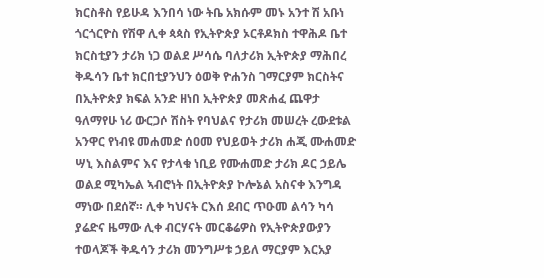ክርስቶስ የይሁዳ እንበሳ ነው ትቤ አክሱም መኑ አንተ ሽ አቡነ ጎርጎርዮስ የሽዋ ሊቀ ጳጳስ የኢትዮጵያ ኦርቶዶክስ ተዋሕዶ ቤተ ክርስቲያን ታሪክ ነጋ ወልደ ሥሳሴ ባለታሪክ ኢትዮጵያ ማሕበረ ቅዱሳን ቤተ ክርበቲያንህን ዕወቅ ዮሐንስ ገማርያም ክርስትና በኢትዮጵያ ክፍል አንድ ዘነበ ኢትዮጵያ መጽሐፈ ጨዋታ ዓለማየሁ ነሪ ውርጋሶ ሽስት የባህልና የታሪክ መሠረት ረውደቱል አንዋር የነብዩ መሐመድ ሰዐመ የህይወት ታሪክ ሐጂ ሙሐመድ ሣኒ እስልምና እና የታላቁ ነቢይ የሙሐመድ ታሪክ ዶር ኃይሌ ወልደ ሚካኤል ኣብሮነት በኢትዮጵያ ኮሎኔል አስናቀ እንግዳ ማነው በደሰኛ። ሊቀ ካህናት ርእሰ ደብር ጥዑመ ልሳን ካሳ ያሬድና ዜማው ሊቀ ብርሃናት መርቆሬዎስ የኢትዮጵያውያን ተወላጆች ቅዱሳን ታሪክ መንግሥቱ ኃይለ ማርያም እርአያ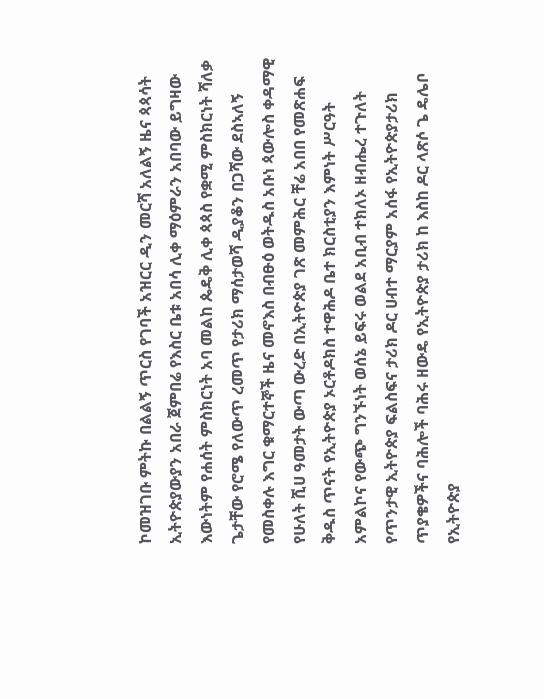ኮመዝገቡ ምትኩ በልልኝ ጥርስ የገባች አዝርር ዲን መርሻ አለልኝ ዜና ጳጳሳት ኢትዮጵያውያን አበራ ጀምበሬ የእስር ቤቱ አበሳ ሊቀ ማዕምራን አበባው ይግዛው እውነትም የሐሰት ምስክርነት አባ መልከ ጴዴቅ ሊቀ ጳጳስ የቋሚ ምስክርነት ሻለቃ ጌታቸው የሮሜ የለውጥ ረመጥ የታሪክ ማሰታወሻ ዲያቆን በጋሻው ደስኣለኝ የመስቀሉ እግር ቁማርተኞች ዜና መኖእስ በብፁዕ ወትዱስ አቡነ ጳውሎስ ቀዳማዊ የሁለት ሺሀ ዓመታት ውጣ ውረድ በኢትዮጵያ ገጽ መምሕር ቸሬ አበበ የመጽሐፍ ቅዱስ ጥናት የኢትዮጵያ ኦርቶዶክስ ተዋሕዶ ቤተ ክርስቲያን እምነት ሥርዓት አምልኮና የውጭ ግንኙነት ወሰኔ ይፍሩ ወልደ አቢብ ተክለኦ ዘብሔረ ተጉለት የጥንታዊ ኢትዮጵያ ፍልስፍና ታሪክ ዶር ሀብተ ማርያም አሰፋ የኢትዮጵያታሪክ ጥያቄዎችና ባሕሎች ባሕሩ ዘውዴ የኢትዮጵያ ታሪክ ከ እስከ ዶር ላጽሶ ጌ ዴሌቦ የኢትዮጵያ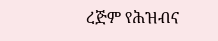ረጅም የሕዝብና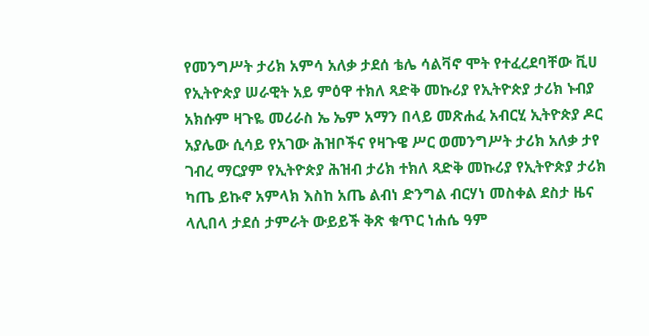የመንግሥት ታሪክ አምሳ አለቃ ታደሰ ቴሌ ሳልቫኖ ሞት የተፈረደባቸው ቪሀ የኢትዮጵያ ሠራዊት አይ ምዕዋ ተክለ ጻድቅ መኩሪያ የኢትዮጵያ ታሪክ ኑብያ አክሱም ዛጉዬ መሪራስ ኤ ኤም አማን በላይ መጽሐፈ አብርሂ ኢትዮጵያ ዶር አያሌው ሲሳይ የአገው ሕዝቦችና የዛጉዌ ሥር ወመንግሥት ታሪክ አለቃ ታየ ገብረ ማርያም የኢትዮጵያ ሕዝብ ታሪክ ተክለ ጻድቅ መኩሪያ የኢትዮጵያ ታሪክ ካጤ ይኩኖ አምላክ እስከ አጤ ልብነ ድንግል ብርሃነ መስቀል ደስታ ዜና ላሊበላ ታደሰ ታምራት ውይይች ቅጽ ቁጥር ነሐሴ ዓም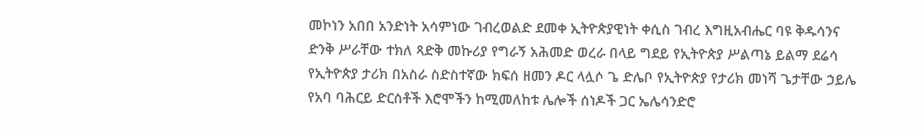መኮነን አበበ አንድነት አሳምነው ገብረወልድ ደመቀ ኢትዮጵያዊነት ቀሲስ ገብረ እግዚአብሔር ባዩ ቅዱሳንና ድንቅ ሥራቸው ተክለ ጻድቅ መኩሪያ የግራኝ አሕመድ ወረራ በላይ ግደይ የኢትዮጵያ ሥልጣኔ ይልማ ደሬሳ የኢትዮጵያ ታሪክ በአስራ ስድስተኛው ክፍሰ ዘመን ዶር ላሏሶ ጌ ድሌቦ የኢትዮጵያ የታሪክ መነሻ ጌታቸው ኃይሌ የአባ ባሕርይ ድርሰቶች እሮሞችን ከሚመለከቱ ሌሎች ሰነዶች ጋር ኤሌሳንድሮ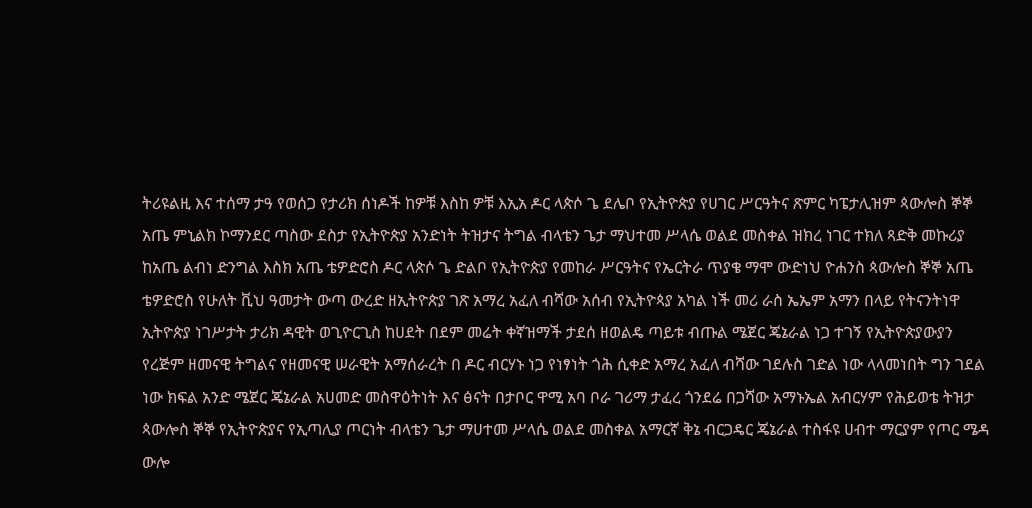ትሪዩልዚ እና ተሰማ ታዓ የወሰጋ የታሪክ ሰነዶች ከዎቹ እስከ ዎቹ እኢአ ዶር ላጵሶ ጌ ደሌቦ የኢትዮጵያ የሀገር ሥርዓትና ጽምር ካፔታሊዝም ጳውሎስ ኞኞ አጤ ምኒልክ ኮማንደር ጣስው ደስታ የኢትዮጵያ አንድነት ትዝታና ትግል ብላቴን ጌታ ማህተመ ሥላሴ ወልደ መስቀል ዝክረ ነገር ተክለ ጻድቅ መኩሪያ ከአጤ ልብነ ድንግል እስክ አጤ ቴዎድሮስ ዶር ላጵሶ ጌ ድልቦ የኢትዮጵያ የመከራ ሥርዓትና የኤርትራ ጥያቄ ማሞ ውድነህ ዮሐንስ ጳውሎስ ኞኞ አጤ ቴዎድሮስ የሁለት ቪህ ዓመታት ውጣ ውረድ ዘኢትዮጵያ ገጽ አማረ አፈለ ብሻው አሰብ የኢትዮጳያ አካል ነች መሪ ራስ ኤኤም አማን በላይ የትናንትነዋ ኢትዮጵያ ነገሥታት ታሪክ ዳዊት ወጊዮርጊስ ከሀደት በደም መሬት ቀኛዝማች ታደሰ ዘወልዴ ጣይቱ ብጡል ሜጀር ጄኔራል ነጋ ተገኝ የኢትዮጵያውያን የረጅም ዘመናዊ ትግልና የዘመናዊ ሠራዊት አማሰራረት በ ዶር ብርሃኑ ነጋ የነፃነት ጎሕ ሲቀድ አማረ አፈለ ብሻው ገደሉስ ገድል ነው ላላመነበት ግን ገደል ነው ክፍል አንድ ሜጀር ጄኔራል አሀመድ መስዋዕትነት እና ፅናት በታቦር ዋሚ አባ ቦራ ገሪማ ታፈረ ጎንደሬ በጋሻው አማኑኤል አብርሃም የሕይወቴ ትዝታ ጳውሎስ ኞኞ የኢትዮጵያና የኢጣሊያ ጦርነት ብላቴን ጌታ ማሀተመ ሥላሴ ወልደ መስቀል አማርኛ ቅኔ ብርጋዴር ጄኔራል ተስፋዩ ሀብተ ማርያም የጦር ሜዳ ውሎ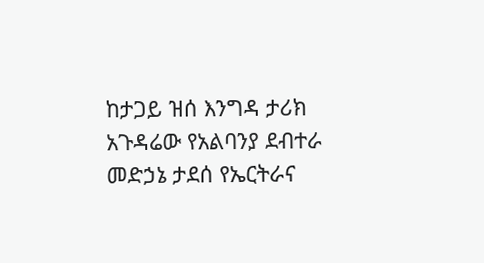ከታጋይ ዝሰ እንግዳ ታሪክ አጉዳሬው የአልባንያ ደብተራ መድኃኔ ታደሰ የኤርትራና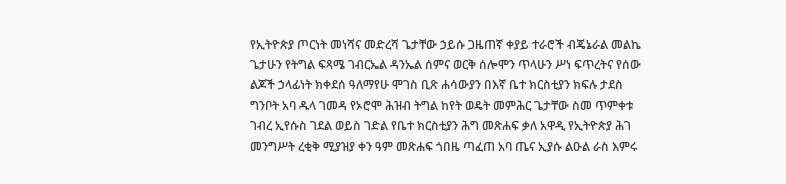የኢትዮጵያ ጦርነት መነሻና መድረሻ ጌታቸው ኃይሱ ጋዜጠኛ ቀያይ ተራሮች ብጄኔራል መልኬ ጌታሁን የትግል ፍጻሜ ገብርኤል ዳንኤል ሰምና ወርቅ ሰሎሞን ጥላሁን ሥነ ፍጥረትና የሰው ልጆች ኃላፊነት ክቀደሰ ዓለማየሁ ሞገስ ቢጽ ሐሳውያን በእኛ ቤተ ክርስቲያን ክፍሉ ታደስ ግንቦት አባ ዱላ ገመዳ የኦሮሞ ሕዝብ ትግል ከየት ወዴት መምሕር ጌታቸው ስመ ጥምቀቱ ገብረ ኢየሱስ ገደል ወይስ ገድል የቤተ ክርስቲያን ሕግ መጽሐፍ ቃለ አዋዲ የኢትዮጵያ ሕገ መንግሥት ረቂቅ ሚያዝያ ቀን ዓም መጽሐፍ ጎበዜ ጣፈጠ አባ ጤና ኢያሱ ልዑል ራስ እምሩ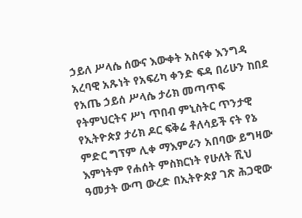ኃይለ ሥላሴ ሰውና እውቀት አስናቀ እንግዳ አረባዊ አጹነት የአፍሪካ ቀንድ ፍዳ በሪሁን ከበደ የአጤ ኃይሰ ሥላሴ ታሪክ መጣጥፍ የትምህርትና ሥነ ጥበብ ምኒስትር ጥንታዊ የኢትዮጵያ ታሪክ ዶር ፍቅሬ ቶለሳይች ናት የኔ ምድር ግፕም ሊቀ ማእምራን አበባው ይግዛው እምነትም የሐሰት ምስክርነት የሁለት ሺህ ዓመታት ውጣ ውረድ በኢትዮጵያ ገጽ ሕጋዊው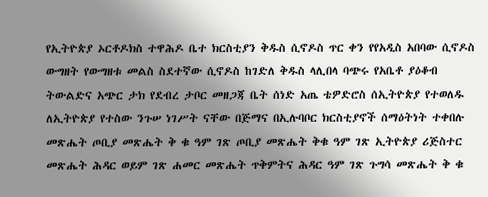የኢትዮጵያ ኦርቶዶክስ ተዋሕዶ ቤተ ክርስቲያን ቅዱስ ሲኖዶስ ጥር ቀን የየአዲስ አበባው ሲኖዶስ ውግዘት የውግዘቱ መልስ ስደተኛው ሲኖዶስ ከገድለ ቅዱስ ላሊበላ ባጭሩ የአቤቶ ያዕቆብ ትውልድና አጭር ታክ የደብረ ታቦር መዘጋጃ ቤት ሰነድ አጤ ቴዎድሮስ ሰኢትዮጵያ የተወለዱ ለኢትዮጵያ የተስው ንጉሠ ነገሥት ናቸው በጅማና በኢሉባቦር ክርስቲያኖች ሰማዕትነት ተቀበሉ መጽሔት ጦቢያ መጽሔት ቅ ቁ ዓም ገጽ ጦቢያ መጽሔት ቅቁ ዓም ገጽ ኢትዮጵያ ሪጅስተር መጽሔት ሕዳር ወይም ገጽ ሐመር መጽሔት ጥቅምትና ሕዳር ዓም ገጽ ጉግሳ መጽሔት ቅ ቁ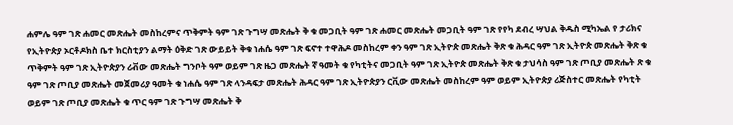ሐምሌ ዓም ገጽ ሐመር መጽሔት መስከረምና ጥቅምት ዓም ገጽ ጉግሣ መጽሔት ቅ ቁ መጋቢት ዓም ገጽ ሐመር መጽሔት መጋቢት ዓም ገጽ የየካ ደብረ ሣህል ቅዱስ ሚካኤል የ ታሪክና የኢትዮጵያ ኦርቶዶክስ ቤተ ክርስቲያን ልማት ዕቅድ ገጽ ውይይት ቅቁ ነሐሴ ዓም ገጽ ፍኖተ ተዋሕዶ መስከረም ቀን ዓም ገጽ ኢትዮጵ መጽሔት ቅጽ ቁ ሕዳር ዓም ገጽ ኢትዮጵ መጽሔት ቅጽ ቁ ጥቅምት ዓም ገጽ ኢትዮጵያን ሪቭው መጽሔት ግንቦት ዓም ወይም ገጽ ዜጋ መጽሔት ኛ ዓመት ቁ የካቲትና መጋቢት ዓም ገጽ ኢትዮጵ መጽሔት ቅጽ ቁ ታህሳስ ዓም ገጽ ጦቢያ መጽሔት ጽ ቁ ዓም ገጽ ጦቢያ መጽሔት መጀመሪያ ዓመት ቁ ነሐሴ ዓም ገጽ ላንዳፍታ መጽሔት ሕዳር ዓም ገጽ ኢትዮጵያን ርቪው መጽሔት መስከረም ዓም ወይም ኢትዮጵያ ሪጅስተር መጽሔት የካቲት ወይም ገጽ ጦቢያ መጽሔት ቁ ጥር ዓም ገጽ ጉግሣ መጽሔት ቅ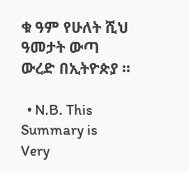ቁ ዓም የሁለት ሺህ ዓመታት ውጣ ውረድ በኢትዮጵያ ።

  • N.B. This Summary is Very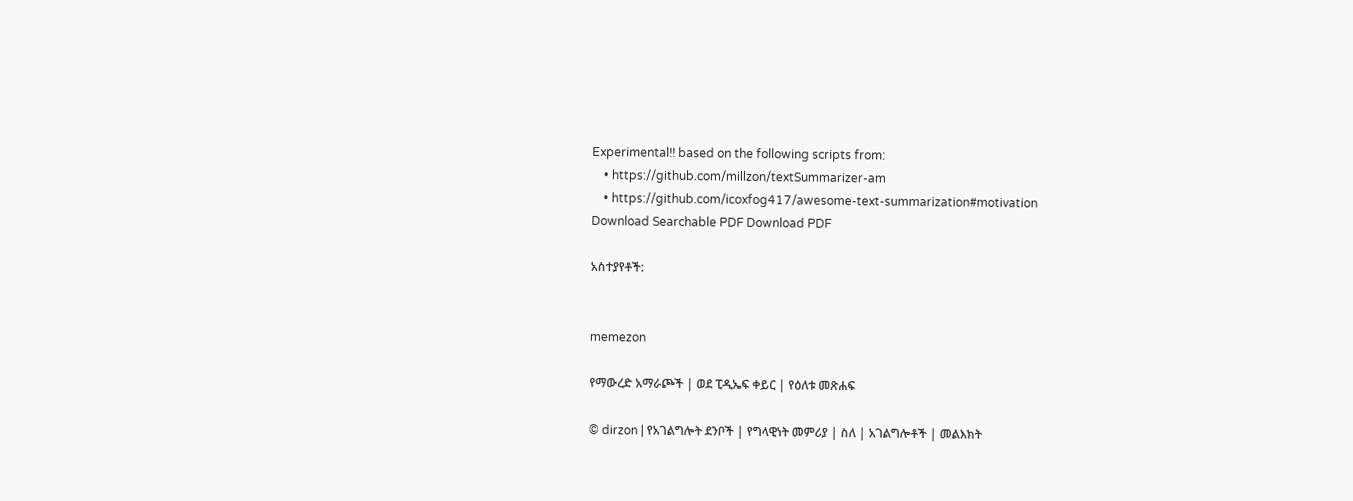Experimental!! based on the following scripts from:
    • https://github.com/millzon/textSummarizer-am
    • https://github.com/icoxfog417/awesome-text-summarization#motivation
Download Searchable PDF Download PDF

አስተያየቶች:


memezon

የማውረድ አማራጮች | ወደ ፒዲኤፍ ቀይር | የዕለቱ መጽሐፍ

© dirzon | የአገልግሎት ደንቦች | የግላዊነት መምሪያ | ስለ | አገልግሎቶች | መልእክት